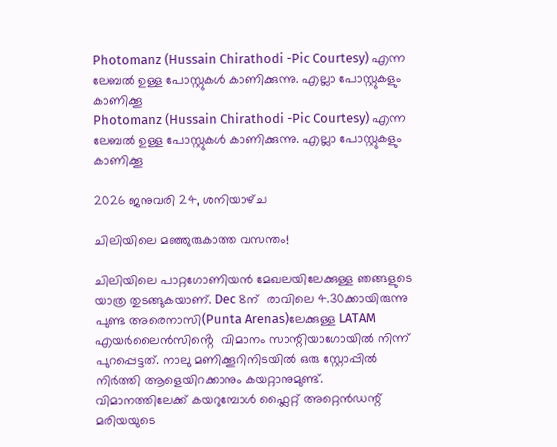Photomanz (Hussain Chirathodi -Pic Courtesy) എന്ന ലേബല്‍ ഉള്ള പോസ്റ്റുകള്‍ കാണിക്കുന്നു. എല്ലാ പോസ്റ്റുകളും കാണിക്കൂ
Photomanz (Hussain Chirathodi -Pic Courtesy) എന്ന ലേബല്‍ ഉള്ള പോസ്റ്റുകള്‍ കാണിക്കുന്നു. എല്ലാ പോസ്റ്റുകളും കാണിക്കൂ

2026 ജനുവരി 24, ശനിയാഴ്‌ച

ചിലിയിലെ മഞ്ഞുരുകാത്ത വസന്തം!

ചിലിയിലെ പാറ്റഗോണിയൻ മേഖലയിലേക്കുള്ള ഞങ്ങളുടെ യാത്ര തുടങ്ങുകയാണ്. Dec 8ന്  രാവിലെ 4.30ക്കായിരുന്നു പുണ്ട അരെനാസി(Punta Arenas)ലേക്കുള്ള LATAM എയർലൈൻസിൻ്റെ  വിമാനം സാന്റിയാഗോയിൽ നിന്ന് പുറപ്പെട്ടത്. നാലു മണിക്കൂറിനിടയിൽ ഒരു സ്റ്റോപ്പിൽ നിർത്തി ആളെയിറക്കാനും കയറ്റാനുമുണ്ട്. വിമാനത്തിലേക്ക് കയറുമ്പോൾ ഫ്ലൈറ്റ് അറ്റെൻഡന്റ് മരിയയുടെ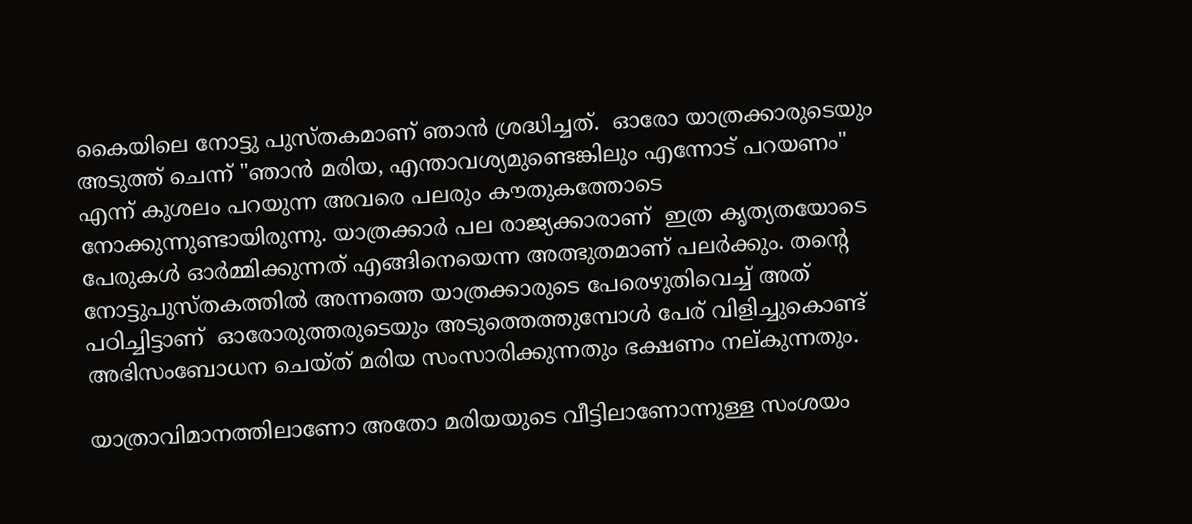കൈയിലെ നോട്ടു പുസ്തകമാണ് ഞാൻ ശ്രദ്ധിച്ചത്.  ഓരോ യാത്രക്കാരുടെയും അടുത്ത് ചെന്ന് "ഞാൻ മരിയ, എന്താവശ്യമുണ്ടെങ്കിലും എന്നോട് പറയണം" എന്ന് കുശലം പറയുന്ന അവരെ പലരും കൗതുകത്തോടെ നോക്കുന്നുണ്ടായിരുന്നു. യാത്രക്കാർ പല രാജ്യക്കാരാണ്  ഇത്ര കൃത്യതയോടെ പേരുകൾ ഓർമ്മിക്കുന്നത് എങ്ങിനെയെന്ന അത്ഭുതമാണ് പലർക്കും. തൻ്റെ  നോട്ടുപുസ്തകത്തിൽ അന്നത്തെ യാത്രക്കാരുടെ പേരെഴുതിവെച്ച് അത് പഠിച്ചിട്ടാണ്  ഓരോരുത്തരുടെയും അടുത്തെത്തുമ്പോൾ പേര് വിളിച്ചുകൊണ്ട് അഭിസംബോധന ചെയ്ത് മരിയ സംസാരിക്കുന്നതും ഭക്ഷണം നല്കുന്നതും.

യാത്രാവിമാനത്തിലാണോ അതോ മരിയയുടെ വീട്ടിലാണോന്നുള്ള സംശയം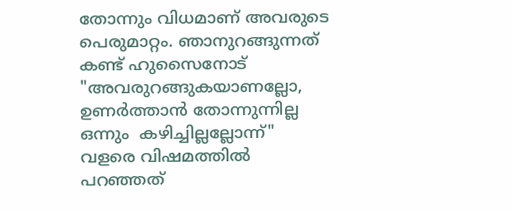തോന്നും വിധമാണ് അവരുടെ പെരുമാറ്റം. ഞാനുറങ്ങുന്നത് കണ്ട് ഹുസൈനോട് "അവരുറങ്ങുകയാണല്ലോ, ഉണർത്താൻ തോന്നുന്നില്ല ഒന്നും  കഴിച്ചില്ലല്ലോന്ന്" വളരെ വിഷമത്തിൽ പറഞ്ഞത്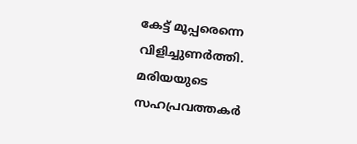കേട്ട് മൂപ്പരെന്നെ വിളിച്ചുണർത്തി. മരിയയുടെ സഹപ്രവത്തകർ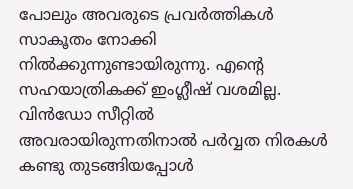പോലും അവരുടെ പ്രവർത്തികൾ സാകൂതം നോക്കി നിൽക്കുന്നുണ്ടായിരുന്നു. എൻ്റെ സഹയാത്രികക്ക് ഇംഗ്ലീഷ് വശമില്ല. വിൻഡോ സീറ്റിൽ അവരായിരുന്നതിനാൽ പർവ്വത നിരകൾ കണ്ടു തുടങ്ങിയപ്പോൾ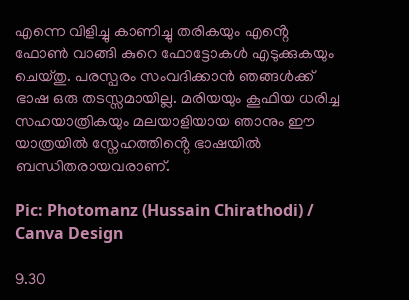എന്നെ വിളിച്ചു കാണിച്ചു തരികയും എൻ്റെ ഫോൺ വാങ്ങി കുറെ ഫോട്ടോകൾ എടുക്കുകയും ചെയ്തു. പരസ്പരം സംവദിക്കാൻ ഞങ്ങൾക്ക് ഭാഷ ഒരു തടസ്സമായില്ല. മരിയയും കൂഫിയ ധരിച്ച സഹയാത്രികയും മലയാളിയായ ഞാനും ഈ യാത്രയിൽ സ്നേഹത്തിൻ്റെ ഭാഷയിൽ ബന്ധിതരായവരാണ്.

Pic: Photomanz (Hussain Chirathodi) / Canva Design

9.30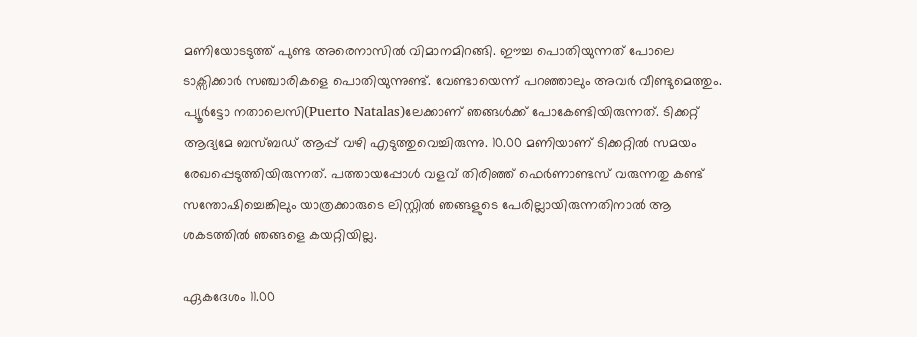മണിയോടടുത്ത് പുണ്ട അരെനാസിൽ വിമാനമിറങ്ങി. ഈച്ച പൊതിയുന്നത് പോലെ ടാക്സിക്കാർ സഞ്ചാരികളെ പൊതിയുന്നുണ്ട്. വേണ്ടായെന്ന് പറഞ്ഞാലും അവർ വീണ്ടുമെത്തും. പ്യൂർട്ടോ നതാലെസി(Puerto Natalas)ലേക്കാണ് ഞങ്ങൾക്ക് പോകേണ്ടിയിരുന്നത്. ടിക്കറ്റ് ആദ്യമേ ബസ്ബഡ് ആപ്പ് വഴി എടുത്തുവെച്ചിരുന്നു. 10.00 മണിയാണ് ടിക്കറ്റിൽ സമയം രേഖപ്പെടുത്തിയിരുന്നത്. പത്തായപ്പോൾ വളവ് തിരിഞ്ഞ് ഫെർണാണ്ടസ് വരുന്നതു കണ്ട് സന്തോഷിച്ചെങ്കിലും യാത്രക്കാരുടെ ലിസ്റ്റിൽ ഞങ്ങളുടെ പേരില്ലായിരുന്നതിനാൽ ആ ശകടത്തിൽ ഞങ്ങളെ കയറ്റിയില്ല.

ഏകദേശം 11.00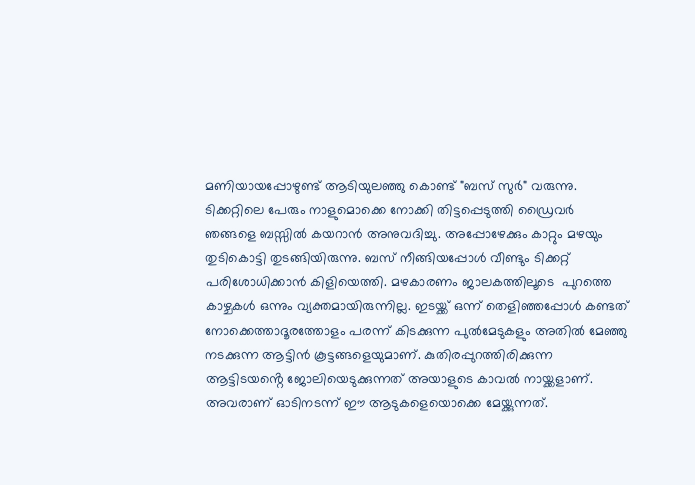മണിയായപ്പോഴുണ്ട് ആടിയുലഞ്ഞു കൊണ്ട് "ബസ് സുർ" വരുന്നു. ടിക്കറ്റിലെ പേരും നാളുമൊക്കെ നോക്കി തിട്ടപ്പെടുത്തി ഡ്രൈവർ ഞങ്ങളെ ബസ്സിൽ കയറാൻ അനുവദിച്ചു. അപ്പോഴേക്കും കാറ്റും മഴയും തുടികൊട്ടി തുടങ്ങിയിരുന്നു. ബസ് നീങ്ങിയപ്പോൾ വീണ്ടും ടിക്കറ്റ് പരിശോധിക്കാൻ കിളിയെത്തി. മഴകാരണം ജാലകത്തിലൂടെ  പുറത്തെ കാഴ്ചകൾ ഒന്നും വ്യക്തമായിരുന്നില്ല. ഇടയ്ക്ക് ഒന്ന് തെളിഞ്ഞപ്പോൾ കണ്ടത് നോക്കെത്താദൂരത്തോളം പരന്ന് കിടക്കുന്ന പുൽമേടുകളും അതിൽ മേഞ്ഞു നടക്കുന്ന ആട്ടിൻ കൂട്ടങ്ങളെയുമാണ്. കുതിരപ്പുറത്തിരിക്കുന്ന ആട്ടിടയൻ്റെ ജോലിയെടുക്കുന്നത് അയാളുടെ കാവൽ നായ്ക്കളാണ്. അവരാണ് ഓടിനടന്ന് ഈ ആടുകളെയൊക്കെ മേയ്ക്കുന്നത്.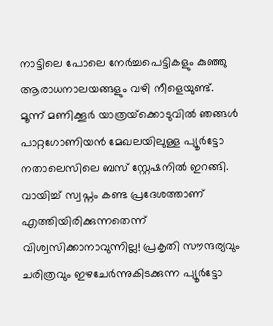നാട്ടിലെ പോലെ നേർച്ചപെട്ടികളും കുഞ്ഞു ആരാധനാലയങ്ങളും വഴി നീളെയുണ്ട്. മൂന്ന് മണിക്കൂർ യാത്രയ്‌ക്കൊടുവിൽ ഞങ്ങൾ പാറ്റഗോണിയൻ മേഖലയിലുള്ള പ്യൂർട്ടോ നതാലെസിലെ ബസ് സ്റ്റേഷനിൽ ഇറങ്ങി. വായിച്ച് സ്വപ്നം കണ്ട പ്രദേശത്താണ് എത്തിയിരിക്കുന്നതെന്ന് വിശ്വസിക്കാനാവുന്നില്ല! പ്രകൃതി സൗന്ദര്യവും ചരിത്രവും ഇഴചേർന്നുകിടക്കുന്ന പ്യൂർട്ടോ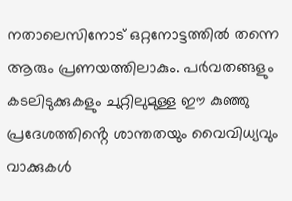നതാലെസിനോട് ഒറ്റനോട്ടത്തിൽ തന്നെ ആരും പ്രണയത്തിലാകും. പർവതങ്ങളും കടലിടുക്കുകളും ചുറ്റിലുമുള്ള ഈ കുഞ്ഞു പ്രദേശത്തിൻ്റെ ശാന്തതയും വൈവിധ്യവും വാക്കുകൾ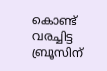കൊണ്ട് വരച്ചിട്ട ബ്രൂസിന്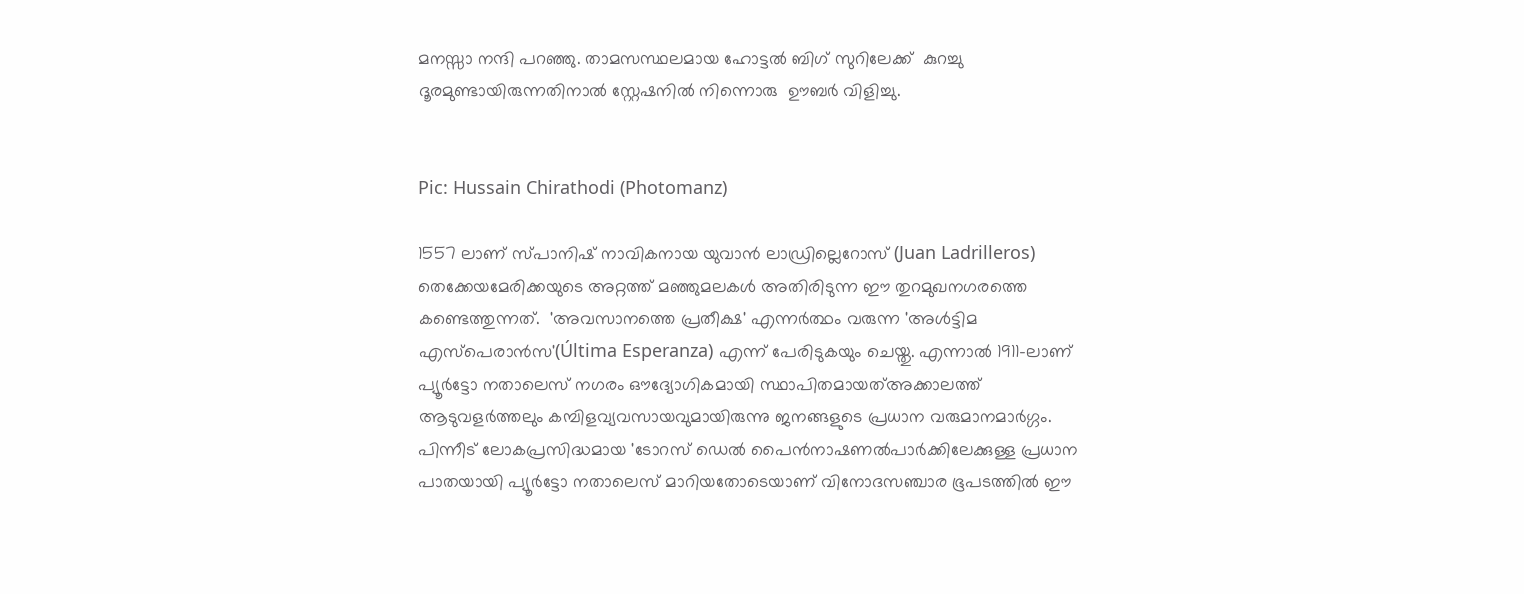മനസ്സാ നന്ദി പറഞ്ഞു. താമസസ്ഥലമായ ഹോട്ടൽ ബിഗ് സുറിലേക്ക്  കുറച്ചു ദൂരമുണ്ടായിരുന്നതിനാൽ സ്റ്റേഷനിൽ നിന്നൊരു  ഊബർ വിളിച്ചു.


Pic: Hussain Chirathodi (Photomanz)

1557 ലാണ് സ്പാനിഷ് നാവികനായ യുവാൻ ലാഡ്രില്ലെറോസ് (Juan Ladrilleros) തെക്കേയമേരിക്കയുടെ അറ്റത്ത് മഞ്ഞുമലകൾ അതിരിടുന്ന ഈ തുറമുഖനഗരത്തെ കണ്ടെത്തുന്നത്.  'അവസാനത്തെ പ്രതീക്ഷ' എന്നർത്ഥം വരുന്ന 'അൾട്ടിമ എസ്പെരാൻസ'(Última Esperanza) എന്ന് പേരിടുകയും ചെയ്തു. എന്നാൽ 1911-ലാണ് പ്യൂർട്ടോ നതാലെസ് നഗരം ഔദ്യോഗികമായി സ്ഥാപിതമായത്അക്കാലത്ത് ആടുവളർത്തലും കമ്പിളവ്യവസായവുമായിരുന്നു ജനങ്ങളുടെ പ്രധാന വരുമാനമാർഗ്ഗം. പിന്നീട് ലോകപ്രസിദ്ധമായ 'ടോറസ് ഡെൽ പൈൻനാഷണൽപാർക്കിലേക്കുള്ള പ്രധാന പാതയായി പ്യൂർട്ടോ നതാലെസ് മാറിയതോടെയാണ് വിനോദസഞ്ചാര ഭൂപടത്തിൽ ഈ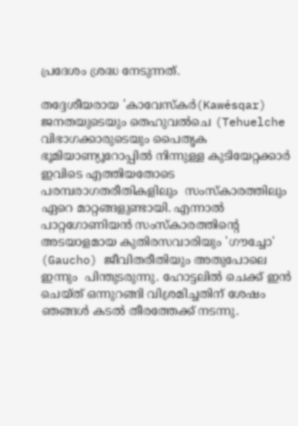പ്രദേശം ശ്രദ്ധ നേടുന്നത്.

തദ്ദേശീയരായ 'കാവേസ്കർ(Kawésqar) ജനതയുടെയും തെഹുവൽചെ (Tehuelche വിഭാഗക്കാരുടെയും പൈതൃക ഭൂമിയാണ്യൂറോപ്പിൽ നിന്നുള്ള കുടിയേറ്റക്കാർ ഇവിടെ എത്തിയതോടെ പരമ്പരാഗതരീതികളിലും  സംസ്കാരത്തിലും ഏറെ മാറ്റങ്ങളുണ്ടായി. എന്നാൽ പാറ്റഗോണിയൻ സംസ്കാരത്തിൻ്റെ അടയാളമായ കുതിരസവാരിയും 'ഗൗച്ചോ' (Gaucho) ജീവിതരീതിയും അതുപോലെ ഇന്നും  പിന്തുടരുന്നു. ഹോട്ടലിൽ ചെക്ക് ഇൻ ചെയ്ത് ഒന്നുറങ്ങി വിശ്രമിച്ചതിന് ശേഷം ഞങ്ങൾ കടൽ തീരത്തേക്ക് നടന്നു.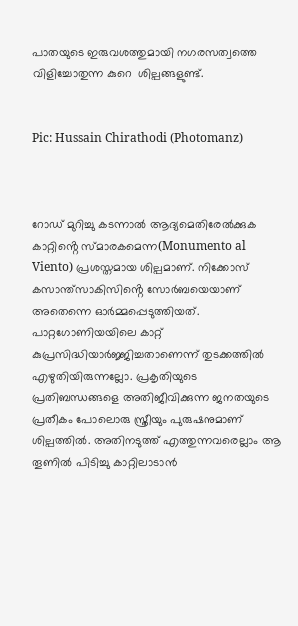പാതയുടെ ഇരുവശത്തുമായി നഗരസത്വത്തെ വിളിച്ചോതുന്ന കുറെ  ശില്പങ്ങളുണ്ട്.


Pic: Hussain Chirathodi (Photomanz)



റോഡ് മുറിച്ചു കടന്നാൽ ആദ്യമെതിരേൽക്കുക കാറ്റിൻ്റെ സ്മാരകമെന്ന(Monumento al Viento) പ്രശസ്തമായ ശില്പമാണ്. നിക്കോസ് കസാന്ത്സാകിസിൻ്റെ സോർബയെയാണ് അതെന്നെ ഓർമ്മപ്പെടുത്തിയത്. പാറ്റഗോണിയയിലെ കാറ്റ് കുപ്രസിദ്ധിയാർജ്ജിച്ചതാണെന്ന് തുടക്കത്തിൽ എഴുതിയിരുന്നല്ലോ. പ്രകൃതിയുടെ പ്രതിബന്ധങ്ങളെ അതിജീവിക്കുന്ന ജനതയുടെ പ്രതീകം പോലൊരു സ്ത്രീയും പുരുഷനുമാണ് ശില്പത്തിൽ. അതിനടുത്ത് എത്തുന്നവരെല്ലാം ആ തൂണിൽ പിടിച്ചു കാറ്റിലാടാൻ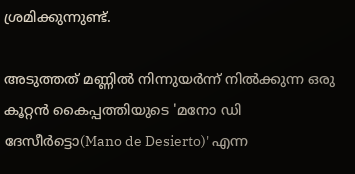ശ്രമിക്കുന്നുണ്ട്.

അടുത്തത് മണ്ണിൽ നിന്നുയർന്ന് നിൽക്കുന്ന ഒരു കൂറ്റൻ കൈപ്പത്തിയുടെ 'മനോ ഡി ദേസീർട്ടൊ(Mano de Desierto)' എന്ന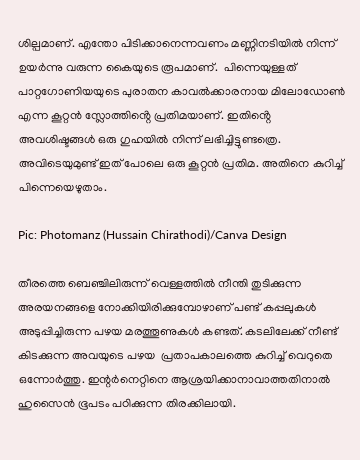ശില്പമാണ്. എന്തോ പിടിക്കാനെന്നവണം മണ്ണിനടിയിൽ നിന്ന് ഉയർന്നു വരുന്ന കൈയുടെ രൂപമാണ്.  പിന്നെയുള്ളത് പാറ്റഗോണിയയുടെ പുരാതന കാവൽക്കാരനായ മിലോഡോൺ എന്ന കൂറ്റൻ സ്ലോത്തിൻ്റെ പ്രതിമയാണ്. ഇതിൻ്റെ അവശിഷ്ടങ്ങൾ ഒരു ഗുഹയിൽ നിന്ന് ലഭിച്ചിട്ടുണ്ടത്രെ. അവിടെയുമുണ്ട് ഇത് പോലെ ഒരു കൂറ്റൻ പ്രതിമ. അതിനെ കുറിച്ച് പിന്നെയെഴുതാം.

Pic: Photomanz (Hussain Chirathodi)/Canva Design

തീരത്തെ ബെഞ്ചിലിരുന്ന് വെള്ളത്തിൽ നീന്തി തുടിക്കുന്ന അരയനങ്ങളെ നോക്കിയിരിക്കുമ്പോഴാണ് പണ്ട് കപ്പലുകൾ അടുപ്പിച്ചിരുന്ന പഴയ മരത്തൂണുകൾ കണ്ടത്. കടലിലേക്ക് നീണ്ട് കിടക്കുന്ന അവയുടെ പഴയ  പ്രതാപകാലത്തെ കുറിച്ച് വെറുതെ ഒന്നോർത്തു. ഇന്റർനെറ്റിനെ ആശ്രയിക്കാനാവാത്തതിനാൽ ഹുസൈൻ ഭൂപടം പഠിക്കുന്ന തിരക്കിലായി.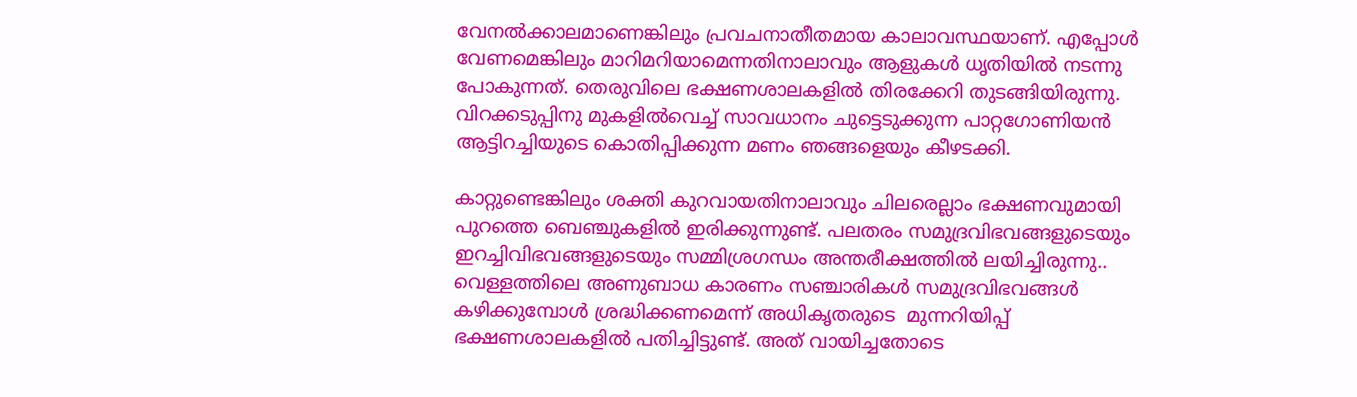വേനൽക്കാലമാണെങ്കിലും പ്രവചനാതീതമായ കാലാവസ്ഥയാണ്. എപ്പോൾ വേണമെങ്കിലും മാറിമറിയാമെന്നതിനാലാവും ആളുകൾ ധൃതിയിൽ നടന്നു പോകുന്നത്. തെരുവിലെ ഭക്ഷണശാലകളിൽ തിരക്കേറി തുടങ്ങിയിരുന്നു. വിറക്കടുപ്പിനു മുകളിൽവെച്ച് സാവധാനം ചുട്ടെടുക്കുന്ന പാറ്റഗോണിയൻ ആട്ടിറച്ചിയുടെ കൊതിപ്പിക്കുന്ന മണം ഞങ്ങളെയും കീഴടക്കി.

കാറ്റുണ്ടെങ്കിലും ശക്തി കുറവായതിനാലാവും ചിലരെല്ലാം ഭക്ഷണവുമായി പുറത്തെ ബെഞ്ചുകളിൽ ഇരിക്കുന്നുണ്ട്. പലതരം സമുദ്രവിഭവങ്ങളുടെയും  ഇറച്ചിവിഭവങ്ങളുടെയും സമ്മിശ്രഗന്ധം അന്തരീക്ഷത്തിൽ ലയിച്ചിരുന്നു.. വെള്ളത്തിലെ അണുബാധ കാരണം സഞ്ചാരികൾ സമുദ്രവിഭവങ്ങൾ കഴിക്കുമ്പോൾ ശ്രദ്ധിക്കണമെന്ന് അധികൃതരുടെ  മുന്നറിയിപ്പ് ഭക്ഷണശാലകളിൽ പതിച്ചിട്ടുണ്ട്. അത് വായിച്ചതോടെ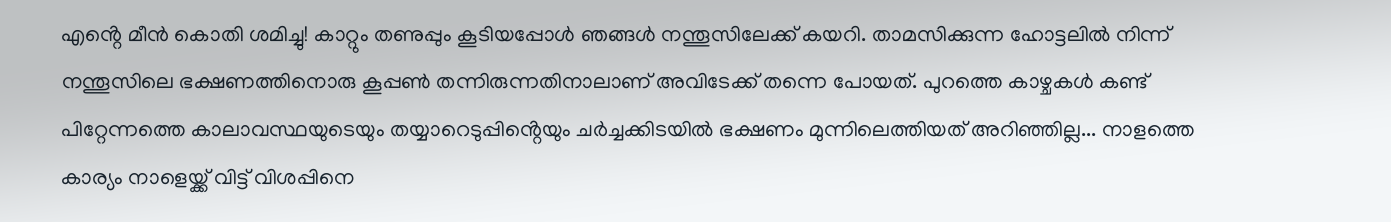എൻ്റെ മീൻ കൊതി ശമിച്ചു! കാറ്റും തണുപ്പും കൂടിയപ്പോൾ ഞങ്ങൾ നന്തൂസിലേക്ക് കയറി. താമസിക്കുന്ന ഹോട്ടലിൽ നിന്ന് നന്തൂസിലെ ഭക്ഷണത്തിനൊരു കൂപ്പൺ തന്നിരുന്നതിനാലാണ് അവിടേക്ക് തന്നെ പോയത്. പുറത്തെ കാഴ്ചകൾ കണ്ട് പിറ്റേന്നത്തെ കാലാവസ്ഥയുടെയും തയ്യാറെടുപ്പിൻ്റെയും ചർച്ചക്കിടയിൽ ഭക്ഷണം മുന്നിലെത്തിയത് അറിഞ്ഞില്ല... നാളത്തെ കാര്യം നാളെയ്ക്ക് വിട്ട് വിശപ്പിനെ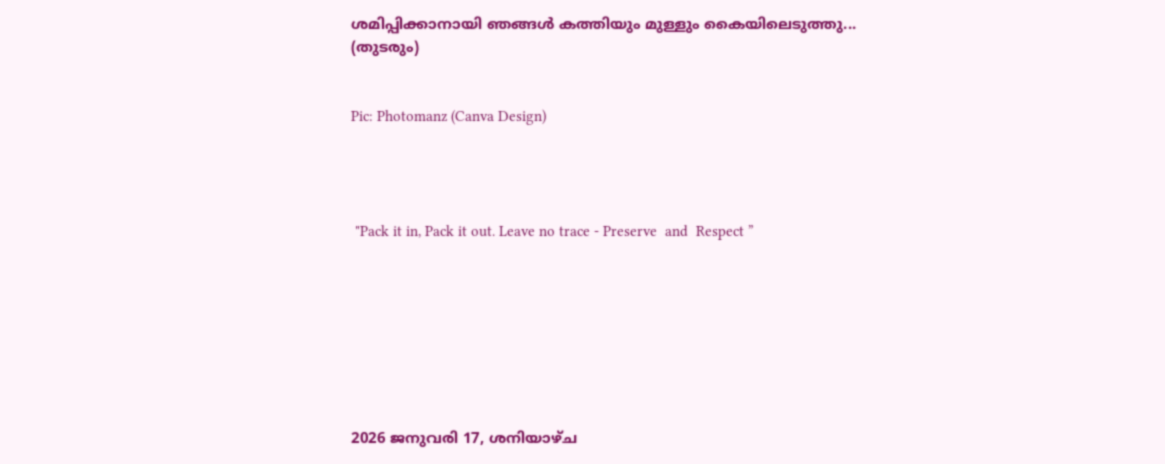ശമിപ്പിക്കാനായി ഞങ്ങൾ കത്തിയും മുള്ളും കൈയിലെടുത്തു...                                                                                                                                    (തുടരും)


Pic: Photomanz (Canva Design)




 "Pack it in, Pack it out. Leave no trace - Preserve  and  Respect ”








2026 ജനുവരി 17, ശനിയാഴ്‌ച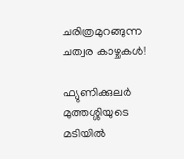ചരിത്രമുറങ്ങുന്ന ചത്വര കാഴ്ചകൾ!

ഫ്യുണിക്കുലർ മുത്തശ്ശിയുടെ മടിയിൽ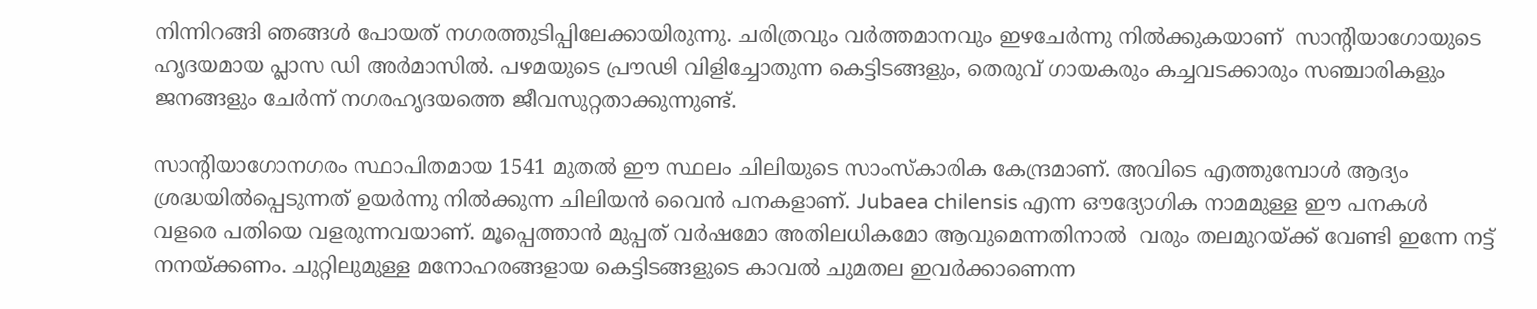നിന്നിറങ്ങി ഞങ്ങൾ പോയത് നഗരത്തുടിപ്പിലേക്കായിരുന്നു. ചരിത്രവും വർത്തമാനവും ഇഴചേർന്നു നിൽക്കുകയാണ്  സാന്റിയാഗോയുടെ ഹൃദയമായ പ്ലാസ ഡി അർമാസിൽ. പഴമയുടെ പ്രൗഢി വിളിച്ചോതുന്ന കെട്ടിടങ്ങളും, തെരുവ് ഗായകരും കച്ചവടക്കാരും സഞ്ചാരികളും ജനങ്ങളും ചേർന്ന് നഗരഹൃദയത്തെ ജീവസുറ്റതാക്കുന്നുണ്ട്.

സാൻ്റിയാഗോനഗരം സ്ഥാപിതമായ 1541 മുതൽ ഈ സ്ഥലം ചിലിയുടെ സാംസ്കാരിക കേന്ദ്രമാണ്. അവിടെ എത്തുമ്പോൾ ആദ്യം ശ്രദ്ധയിൽപ്പെടുന്നത് ഉയർന്നു നിൽക്കുന്ന ചിലിയൻ വൈൻ പനകളാണ്. Jubaea chilensis എന്ന ഔദ്യോഗിക നാമമുള്ള ഈ പനകൾ വളരെ പതിയെ വളരുന്നവയാണ്. മൂപ്പെത്താൻ മുപ്പത് വർഷമോ അതിലധികമോ ആവുമെന്നതിനാൽ  വരും തലമുറയ്ക്ക് വേണ്ടി ഇന്നേ നട്ട് നനയ്ക്കണം. ചുറ്റിലുമുള്ള മനോഹരങ്ങളായ കെട്ടിടങ്ങളുടെ കാവൽ ചുമതല ഇവർക്കാണെന്ന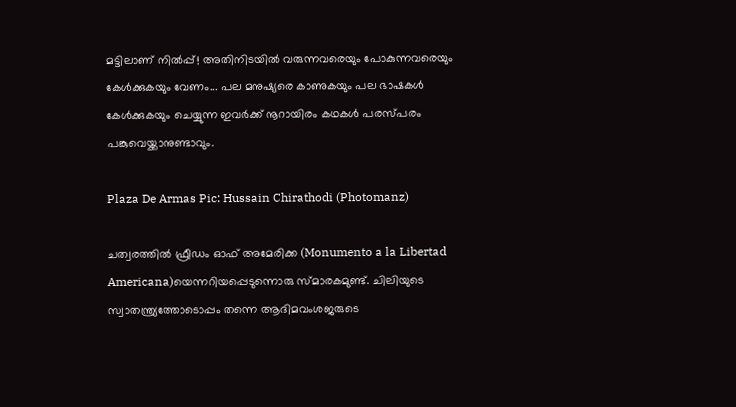മട്ടിലാണ് നിൽപ്പ്! അതിനിടയിൽ വരുന്നവരെയും പോകുന്നവരെയും കേൾക്കുകയും വേണം... പല മനുഷ്യരെ കാണുകയും പല ഭാഷകൾ  കേൾക്കുകയും ചെയ്യുന്ന ഇവർക്ക് നൂറായിരം കഥകൾ പരസ്പരം പങ്കുവെയ്ക്കാനുണ്ടാവും.

Plaza De Armas Pic: Hussain Chirathodi (Photomanz)

ചത്വരത്തിൽ ഫ്രീഡം ഓഫ് അമേരിക്ക (Monumento a la Libertad Americana)യെന്നറിയപ്പെടുന്നൊരു സ്മാരകമുണ്ട്. ചിലിയുടെ സ്വാതന്ത്ര്യത്തോടൊപ്പം തന്നെ ആദിമവംശജരുടെ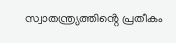സ്വാതന്ത്ര്യത്തിൻ്റെ പ്രതീകം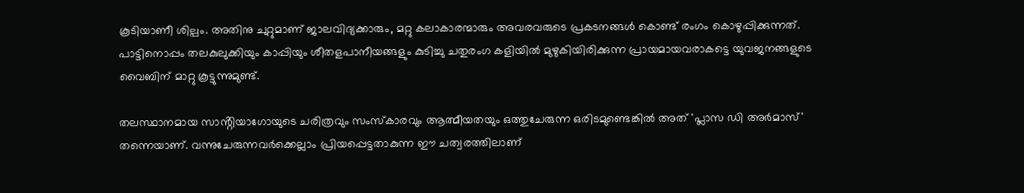കൂടിയാണീ ശില്പം. അതിനു ചുറ്റുമാണ് ജാലവിദ്യക്കാരും, മറ്റു കലാകാരന്മാരും അവരവരുടെ പ്രകടനങ്ങൾ കൊണ്ട് രംഗം കൊഴുപ്പിക്കുന്നത്. പാട്ടിനൊപ്പം തലകുലുക്കിയും കാപ്പിയും ശീതളപാനീയങ്ങളും കുടിച്ചു ചതുരംഗ കളിയിൽ മുഴുകിയിരിക്കുന്ന പ്രായമായവരാകട്ടെ യുവജനങ്ങളുടെ വൈബിന് മാറ്റു കൂട്ടുന്നുമുണ്ട്.

തലസ്ഥാനമായ സാൻ്റിയാഗോയുടെ ചരിത്രവും സംസ്കാരവും ആത്മീയതയും ഒത്തുചേരുന്ന ഒരിടമുണ്ടെങ്കിൽ അത് 'പ്ലാസ ഡി അർമാസ്' തന്നെയാണ്. വന്നുചേരുന്നവർക്കെല്ലാം പ്രിയപ്പെട്ടതാകുന്ന ഈ ചത്വരത്തിലാണ്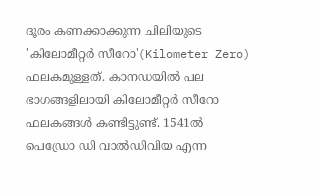ദൂരം കണക്കാക്കുന്ന ചിലിയുടെ 'കിലോമീറ്റർ സീറോ'(Kilometer Zero) ഫലകമുള്ളത്. കാനഡയിൽ പല ഭാഗങ്ങളിലായി കിലോമീറ്റർ സീറോ ഫലകങ്ങൾ കണ്ടിട്ടുണ്ട്. 1541ൽ പെഡ്രോ ഡി വാൽഡിവിയ എന്ന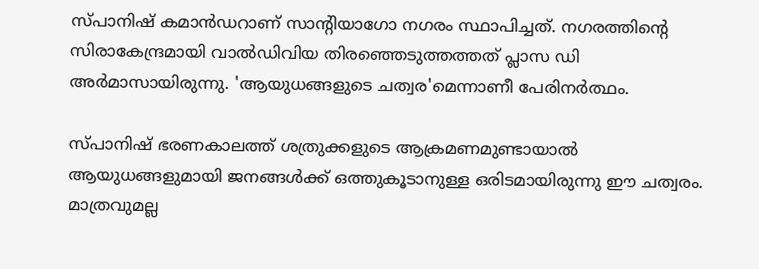സ്പാനിഷ് കമാൻഡറാണ് സാൻ്റിയാഗോ നഗരം സ്ഥാപിച്ചത്. നഗരത്തിൻ്റെ  സിരാകേന്ദ്രമായി വാൽഡിവിയ തിരഞ്ഞെടുത്തത്തത് പ്ലാസ ഡി അർമാസായിരുന്നു. 'ആയുധങ്ങളുടെ ചത്വര'മെന്നാണീ പേരിനർത്ഥം.

സ്പാനിഷ് ഭരണകാലത്ത് ശത്രുക്കളുടെ ആക്രമണമുണ്ടായാൽ ആയുധങ്ങളുമായി ജനങ്ങൾക്ക് ഒത്തുകൂടാനുള്ള ഒരിടമായിരുന്നു ഈ ചത്വരം. മാത്രവുമല്ല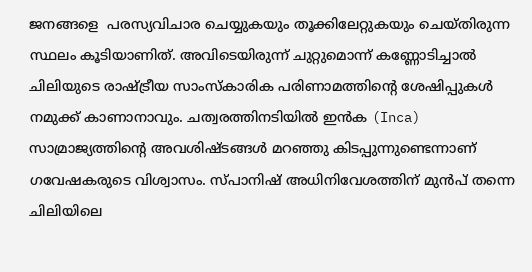ജനങ്ങളെ  പരസ്യവിചാര ചെയ്യുകയും തൂക്കിലേറ്റുകയും ചെയ്തിരുന്ന സ്ഥലം കൂടിയാണിത്. അവിടെയിരുന്ന് ചുറ്റുമൊന്ന് കണ്ണോടിച്ചാൽ ചിലിയുടെ രാഷ്ട്രീയ സാംസ്‌കാരിക പരിണാമത്തിൻ്റെ ശേഷിപ്പുകൾ നമുക്ക് കാണാനാവും. ചത്വരത്തിനടിയിൽ ഇൻക (Inca) സാമ്രാജ്യത്തിൻ്റെ അവശിഷ്ടങ്ങൾ മറഞ്ഞു കിടപ്പുന്നുണ്ടെന്നാണ് ഗവേഷകരുടെ വിശ്വാസം. സ്പാനിഷ് അധിനിവേശത്തിന് മുൻപ് തന്നെ ചിലിയിലെ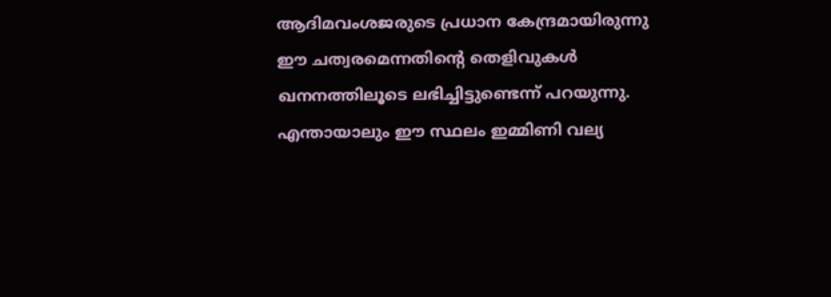ആദിമവംശജരുടെ പ്രധാന കേന്ദ്രമായിരുന്നു ഈ ചത്വരമെന്നതിൻ്റെ തെളിവുകൾ ഖനനത്തിലൂടെ ലഭിച്ചിട്ടുണ്ടെന്ന് പറയുന്നു. എന്തായാലും ഈ സ്ഥലം ഇമ്മിണി വല്യ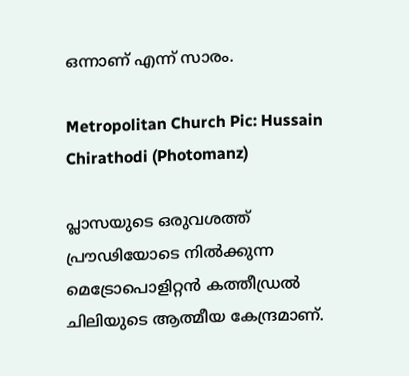ഒന്നാണ് എന്ന് സാരം.

Metropolitan Church Pic: Hussain Chirathodi (Photomanz)

പ്ലാസയുടെ ഒരുവശത്ത് പ്രൗഢിയോടെ നിൽക്കുന്ന മെട്രോപൊളിറ്റൻ കത്തീഡ്രൽ ചിലിയുടെ ആത്മീയ കേന്ദ്രമാണ്.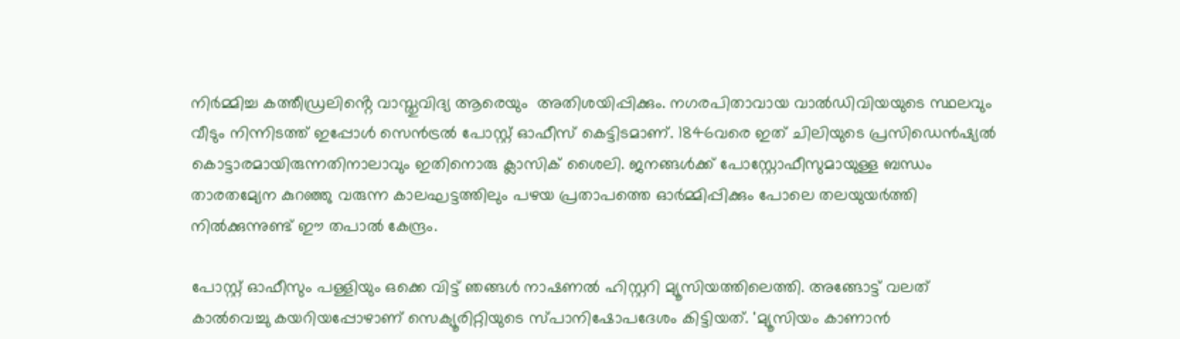നിർമ്മിച്ച കത്തീഡ്രലിൻ്റെ വാസ്തുവിദ്യ ആരെയും  അതിശയിപ്പിക്കും. നഗരപിതാവായ വാൽഡിവിയയുടെ സ്ഥലവും വീടും നിന്നിടത്ത് ഇപ്പോൾ സെൻട്രൽ പോസ്റ്റ് ഓഫീസ് കെട്ടിടമാണ്. 1846വരെ ഇത് ചിലിയുടെ പ്രസിഡെൻഷ്യൽ കൊട്ടാരമായിരുന്നതിനാലാവും ഇതിനൊരു ക്ലാസിക് ശൈലി. ജനങ്ങൾക്ക് പോസ്റ്റോഫീസുമായുള്ള ബന്ധം താരതമ്യേന കുറഞ്ഞു വരുന്ന കാലഘട്ടത്തിലും പഴയ പ്രതാപത്തെ ഓർമ്മിപ്പിക്കും പോലെ തലയുയർത്തി നിൽക്കുന്നുണ്ട് ഈ തപാൽ കേന്ദ്രം.

പോസ്റ്റ് ഓഫീസും പള്ളിയും ഒക്കെ വിട്ട് ഞങ്ങൾ നാഷണൽ ഹിസ്റ്ററി മ്യൂസിയത്തിലെത്തി. അങ്ങോട്ട് വലത് കാൽവെച്ചു കയറിയപ്പോഴാണ് സെക്യൂരിറ്റിയുടെ സ്പാനിഷോപദേശം കിട്ടിയത്. 'മ്യൂസിയം കാണാൻ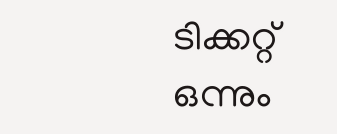ടിക്കറ്റ് ഒന്നും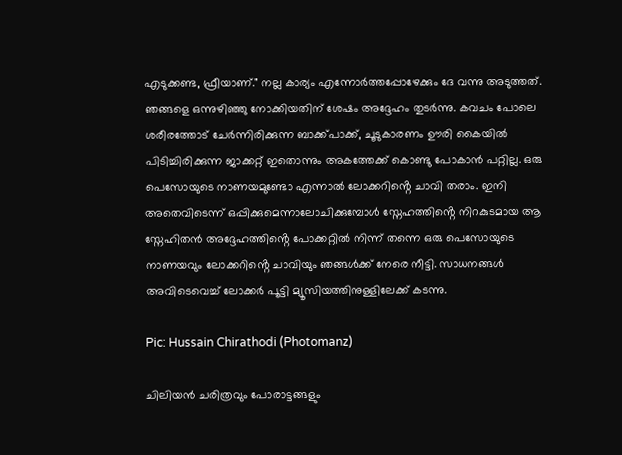എടുക്കണ്ട, ഫ്രീയാണ്." നല്ല കാര്യം എന്നോർത്തപ്പോഴേക്കും ദേ വന്നു അടുത്തത്. ഞങ്ങളെ ഒന്നുഴിഞ്ഞു നോക്കിയതിന് ശേഷം അദ്ദേഹം തുടർന്നു. കവചം പോലെ ശരീരത്തോട് ചേർന്നിരിക്കുന്ന ബാക്ക്പാക്ക്, ചൂടുകാരണം ഊരി കൈയിൽ പിടിച്ചിരിക്കുന്ന ജാക്കറ്റ് ഇതൊന്നും അകത്തേക്ക് കൊണ്ടു പോകാൻ പറ്റില്ല. ഒരു പെസോയുടെ നാണയമുണ്ടോ എന്നാൽ ലോക്കറിൻ്റെ ചാവി തരാം. ഇനി അതെവിടെന്ന് ഒപ്പിക്കുമെന്നാലോചിക്കുമ്പോൾ സ്നേഹത്തിൻ്റെ നിറകുടമായ ആ സ്നേഹിതൻ അദ്ദേഹത്തിൻ്റെ പോക്കറ്റിൽ നിന്ന് തന്നെ ഒരു പെസോയുടെ നാണയവും ലോക്കറിൻ്റെ ചാവിയും ഞങ്ങൾക്ക് നേരെ നീട്ടി. സാധനങ്ങൾ അവിടെവെച്ച് ലോക്കർ പൂട്ടി മ്യൂസിയത്തിനുള്ളിലേക്ക് കടന്നു.

Pic: Hussain Chirathodi (Photomanz)

ചിലിയൻ ചരിത്രവും പോരാട്ടങ്ങളും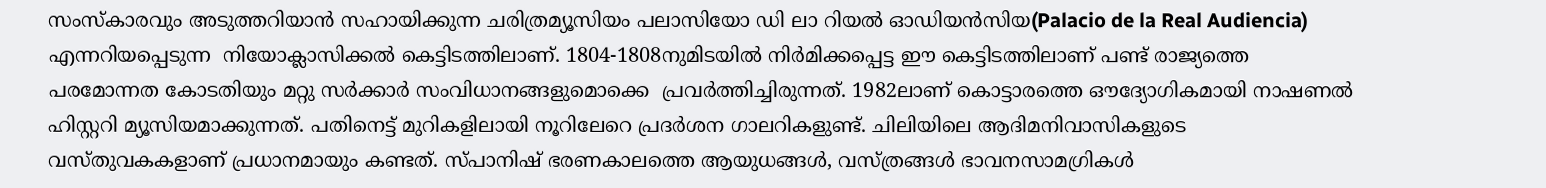സംസ്കാരവും അടുത്തറിയാൻ സഹായിക്കുന്ന ചരിത്രമ്യൂസിയം പലാസിയോ ഡി ലാ റിയൽ ഓഡിയൻസിയ(Palacio de la Real Audiencia) എന്നറിയപ്പെടുന്ന  നിയോക്ലാസിക്കൽ കെട്ടിടത്തിലാണ്. 1804-1808നുമിടയിൽ നിർമിക്കപ്പെട്ട ഈ കെട്ടിടത്തിലാണ് പണ്ട് രാജ്യത്തെ പരമോന്നത കോടതിയും മറ്റു സർക്കാർ സംവിധാനങ്ങളുമൊക്കെ  പ്രവർത്തിച്ചിരുന്നത്. 1982ലാണ് കൊട്ടാരത്തെ ഔദ്യോഗികമായി നാഷണൽ ഹിസ്റ്ററി മ്യൂസിയമാക്കുന്നത്. പതിനെട്ട് മുറികളിലായി നൂറിലേറെ പ്രദർശന ഗാലറികളുണ്ട്. ചിലിയിലെ ആദിമനിവാസികളുടെ വസ്‌തുവകകളാണ് പ്രധാനമായും കണ്ടത്. സ്പാനിഷ് ഭരണകാലത്തെ ആയുധങ്ങൾ, വസ്ത്രങ്ങൾ ഭാവനസാമഗ്രികൾ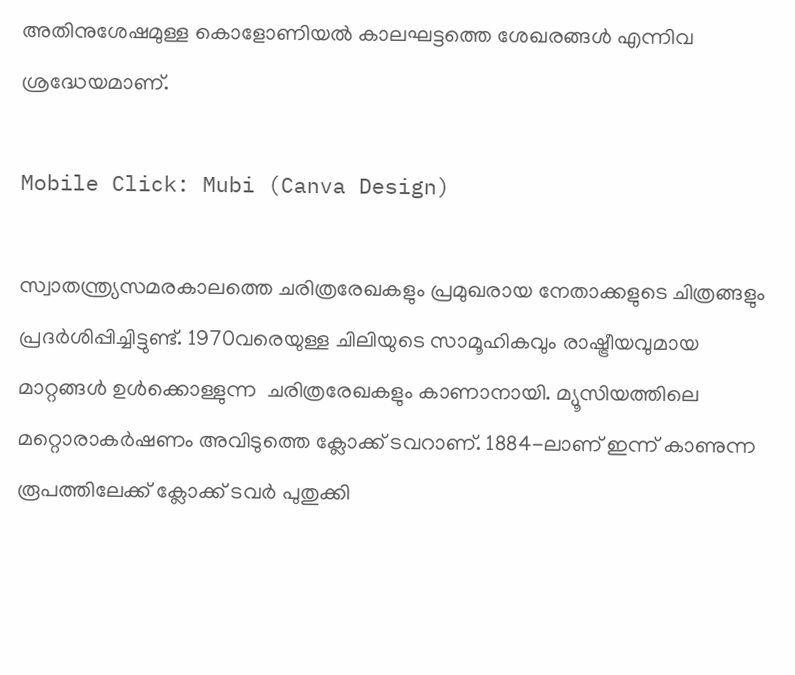അതിനുശേഷമുള്ള കൊളോണിയൽ കാലഘട്ടത്തെ ശേഖരങ്ങൾ എന്നിവ ശ്രദ്ധേയമാണ്.

Mobile Click: Mubi (Canva Design)

സ്വാതന്ത്ര്യസമരകാലത്തെ ചരിത്രരേഖകളും പ്രമുഖരായ നേതാക്കളുടെ ചിത്രങ്ങളും പ്രദർശിപ്പിച്ചിട്ടുണ്ട്. 1970വരെയുള്ള ചിലിയുടെ സാമൂഹികവും രാഷ്ട്രീയവുമായ മാറ്റങ്ങൾ ഉൾക്കൊള്ളുന്ന  ചരിത്രരേഖകളും കാണാനായി. മ്യൂസിയത്തിലെ മറ്റൊരാകർഷണം അവിടുത്തെ ക്ലോക്ക് ടവറാണ്. 1884-ലാണ് ഇന്ന് കാണുന്ന രൂപത്തിലേക്ക് ക്ലോക്ക് ടവർ പുതുക്കി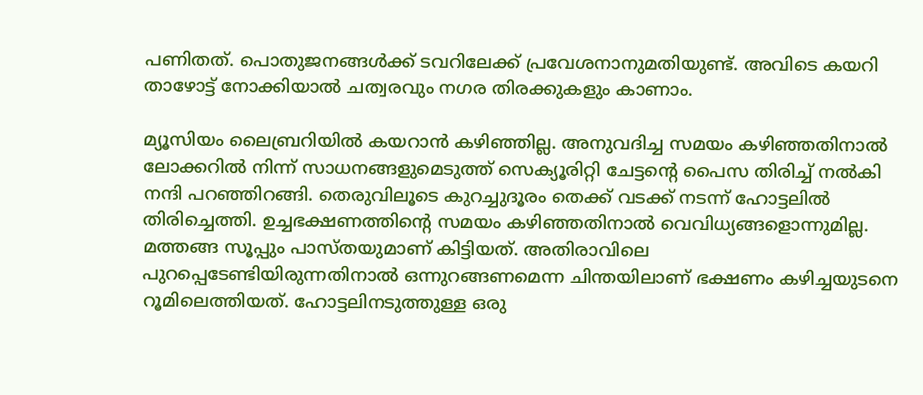പണിതത്. പൊതുജനങ്ങൾക്ക് ടവറിലേക്ക് പ്രവേശനാനുമതിയുണ്ട്. അവിടെ കയറി താഴോട്ട് നോക്കിയാൽ ചത്വരവും നഗര തിരക്കുകളും കാണാം.

മ്യൂസിയം ലൈബ്രറിയിൽ കയറാൻ കഴിഞ്ഞില്ല. അനുവദിച്ച സമയം കഴിഞ്ഞതിനാൽ ലോക്കറിൽ നിന്ന് സാധനങ്ങളുമെടുത്ത് സെക്യൂരിറ്റി ചേട്ടൻ്റെ പൈസ തിരിച്ച് നൽകി നന്ദി പറഞ്ഞിറങ്ങി. തെരുവിലൂടെ കുറച്ചുദൂരം തെക്ക് വടക്ക് നടന്ന് ഹോട്ടലിൽ തിരിച്ചെത്തി. ഉച്ചഭക്ഷണത്തിൻ്റെ സമയം കഴിഞ്ഞതിനാൽ വെവിധ്യങ്ങളൊന്നുമില്ല. മത്തങ്ങ സൂപ്പും പാസ്തയുമാണ് കിട്ടിയത്. അതിരാവിലെ പുറപ്പെടേണ്ടിയിരുന്നതിനാൽ ഒന്നുറങ്ങണമെന്ന ചിന്തയിലാണ് ഭക്ഷണം കഴിച്ചയുടനെ റൂമിലെത്തിയത്. ഹോട്ടലിനടുത്തുള്ള ഒരു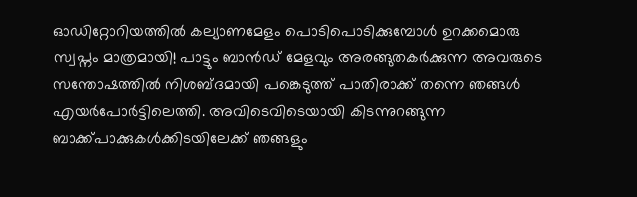ഓഡിറ്റോറിയത്തിൽ കല്യാണമേളം പൊടിപൊടിക്കുമ്പോൾ ഉറക്കമൊരു സ്വപ്നം മാത്രമായി! പാട്ടും ബാൻഡ് മേളവും അരങ്ങുതകർക്കുന്ന അവരുടെ സന്തോഷത്തിൽ നിശബ്ദമായി പങ്കെടുത്ത് പാതിരാക്ക്‌ തന്നെ ഞങ്ങൾ എയർപോർട്ടിലെത്തി. അവിടെവിടെയായി കിടന്നുറങ്ങുന്ന ബാക്ക്പാക്കുകൾക്കിടയിലേക്ക് ഞങ്ങളും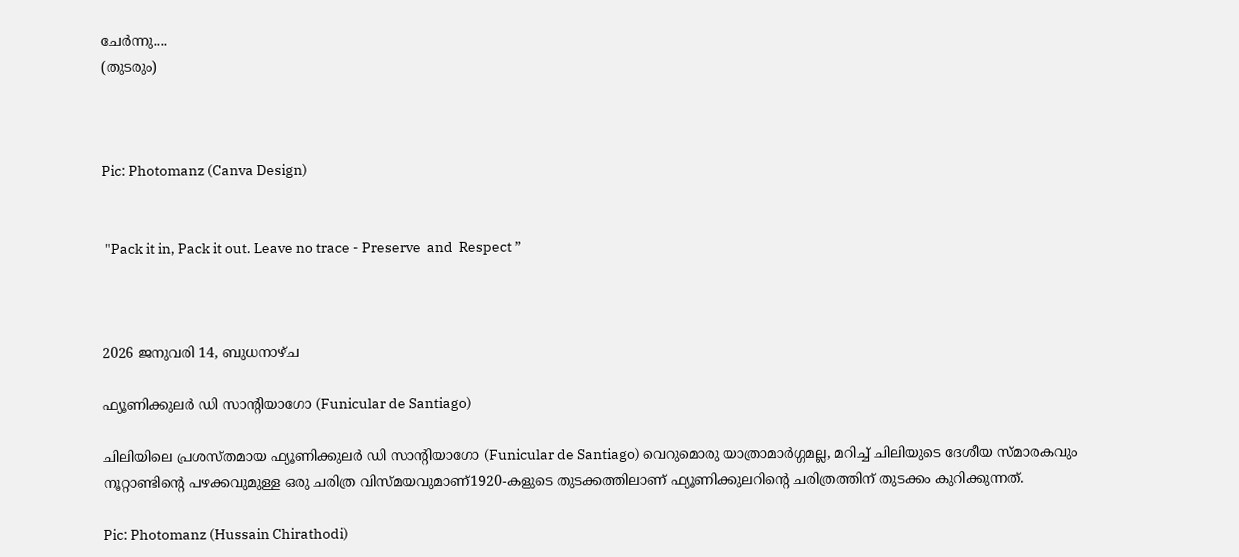ചേർന്നു....                                                                                                                                                                                                                                                  (തുടരും)



Pic: Photomanz (Canva Design)


 "Pack it in, Pack it out. Leave no trace - Preserve  and  Respect ”



2026 ജനുവരി 14, ബുധനാഴ്‌ച

ഫ്യൂണിക്കുലർ ഡി സാന്റിയാഗോ (Funicular de Santiago)

ചിലിയിലെ പ്രശസ്തമായ ഫ്യൂണിക്കുലർ ഡി സാന്റിയാഗോ (Funicular de Santiago) വെറുമൊരു യാത്രാമാർഗ്ഗമല്ല, മറിച്ച് ചിലിയുടെ ദേശീയ സ്മാരകവും നൂറ്റാണ്ടിൻ്റെ പഴക്കവുമുള്ള ഒരു ചരിത്ര വിസ്മയവുമാണ്1920-കളുടെ തുടക്കത്തിലാണ് ഫ്യൂണിക്കുലറിൻ്റെ ചരിത്രത്തിന് തുടക്കം കുറിക്കുന്നത്.

Pic: Photomanz (Hussain Chirathodi)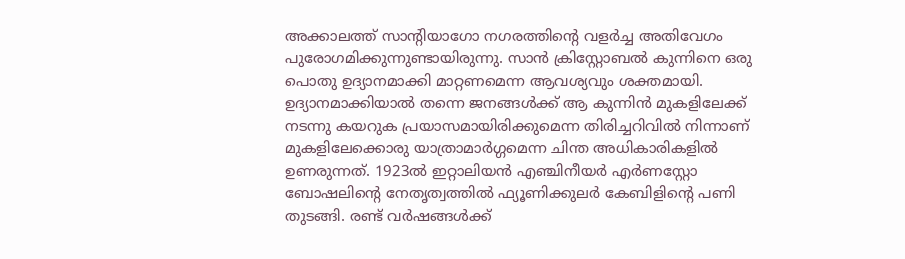അക്കാലത്ത് സാന്റിയാഗോ നഗരത്തിൻ്റെ വളർച്ച അതിവേഗം പുരോഗമിക്കുന്നുണ്ടായിരുന്നു. സാൻ ക്രിസ്റ്റോബൽ കുന്നിനെ ഒരു പൊതു ഉദ്യാനമാക്കി മാറ്റണമെന്ന ആവശ്യവും ശക്തമായി. ഉദ്യാനമാക്കിയാൽ തന്നെ ജനങ്ങൾക്ക് ആ കുന്നിൻ മുകളിലേക്ക് നടന്നു കയറുക പ്രയാസമായിരിക്കുമെന്ന തിരിച്ചറിവിൽ നിന്നാണ് മുകളിലേക്കൊരു യാത്രാമാർഗ്ഗമെന്ന ചിന്ത അധികാരികളിൽ ഉണരുന്നത്. 1923ൽ ഇറ്റാലിയൻ എഞ്ചിനീയർ എർണസ്റ്റോ ബോഷലിൻ്റെ നേതൃത്വത്തിൽ ഫ്യൂണിക്കുലർ കേബിളിൻ്റെ പണി തുടങ്ങി. രണ്ട് വർഷങ്ങൾക്ക്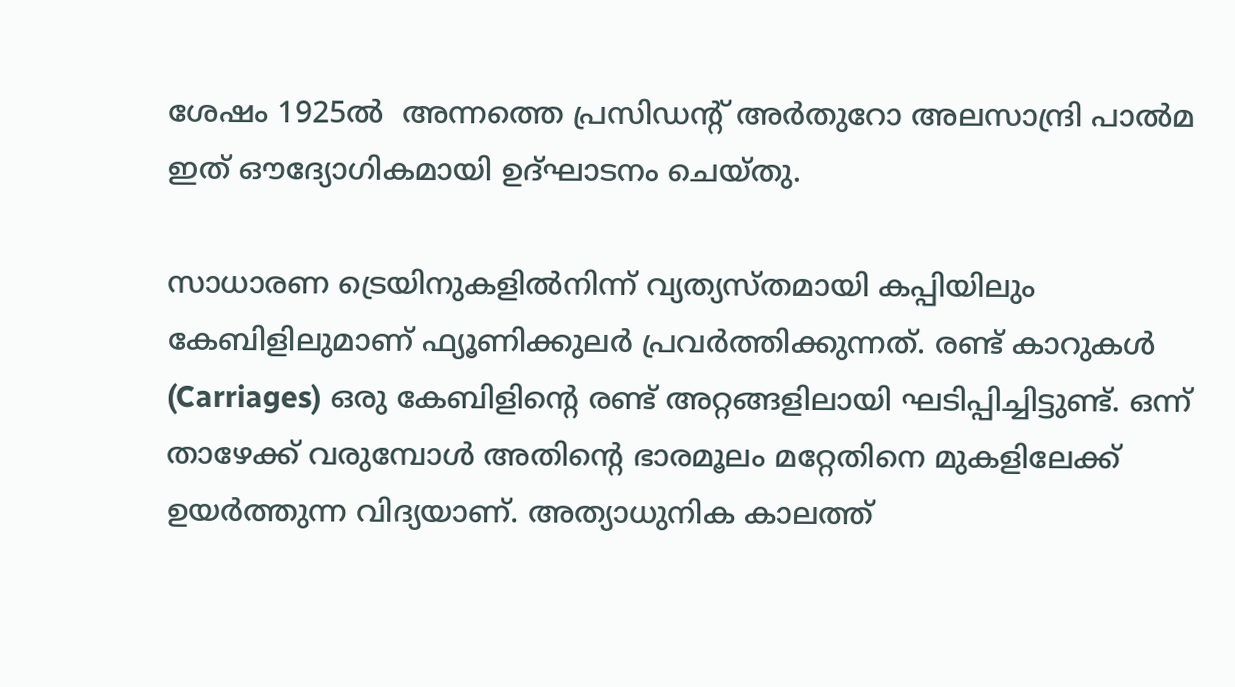ശേഷം 1925ൽ  അന്നത്തെ പ്രസിഡന്റ് അർതുറോ അലസാന്ദ്രി പാൽമ ഇത് ഔദ്യോഗികമായി ഉദ്ഘാടനം ചെയ്തു.

സാധാരണ ട്രെയിനുകളിൽനിന്ന് വ്യത്യസ്തമായി കപ്പിയിലും കേബിളിലുമാണ് ഫ്യൂണിക്കുലർ പ്രവർത്തിക്കുന്നത്. രണ്ട് കാറുകൾ (Carriages) ഒരു കേബിളിൻ്റെ രണ്ട് അറ്റങ്ങളിലായി ഘടിപ്പിച്ചിട്ടുണ്ട്. ഒന്ന് താഴേക്ക് വരുമ്പോൾ അതിൻ്റെ ഭാരമൂലം മറ്റേതിനെ മുകളിലേക്ക് ഉയർത്തുന്ന വിദ്യയാണ്. അത്യാധുനിക കാലത്ത്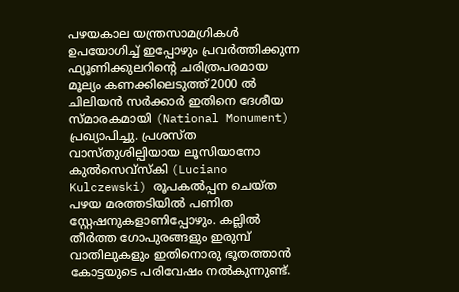പഴയകാല യന്ത്രസാമഗ്രികൾ ഉപയോഗിച്ച് ഇപ്പോഴും പ്രവർത്തിക്കുന്ന  ഫ്യൂണിക്കുലറിൻ്റെ ചരിത്രപരമായ മൂല്യം കണക്കിലെടുത്ത്2000 ൽ ചിലിയൻ സർക്കാർ ഇതിനെ ദേശീയ സ്മാരകമായി (National Monument) പ്രഖ്യാപിച്ചു. പ്രശസ്ത വാസ്തുശില്പിയായ ലൂസിയാനോ കുൽസെവ്സ്കി (Luciano Kulczewski) രൂപകൽപ്പന ചെയ്ത പഴയ മരത്തടിയിൽ പണിത സ്റ്റേഷനുകളാണിപ്പോഴും. കല്ലിൽ തീർത്ത ഗോപുരങ്ങളും ഇരുമ്പ് വാതിലുകളും ഇതിനൊരു ഭൂതത്താൻ കോട്ടയുടെ പരിവേഷം നൽകുന്നുണ്ട്.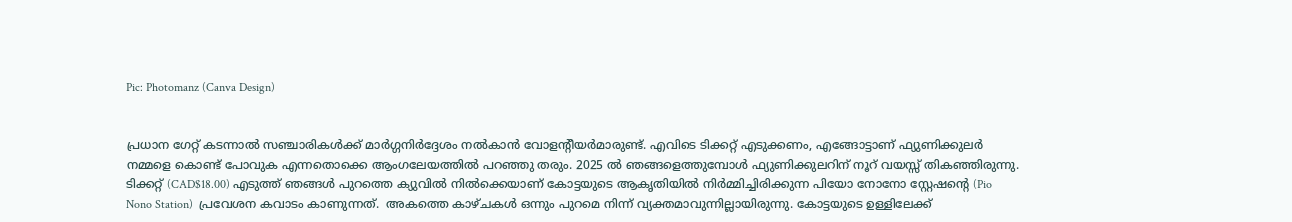Pic: Photomanz (Canva Design)


പ്രധാന ഗേറ്റ് കടന്നാൽ സഞ്ചാരികൾക്ക് മാർഗ്ഗനിർദ്ദേശം നൽകാൻ വോളന്റീയർമാരുണ്ട്. എവിടെ ടിക്കറ്റ് എടുക്കണം, എങ്ങോട്ടാണ് ഫ്യുണിക്കുലർ നമ്മളെ കൊണ്ട് പോവുക എന്നതൊക്കെ ആംഗലേയത്തിൽ പറഞ്ഞു തരും. 2025 ൽ ഞങ്ങളെത്തുമ്പോൾ ഫ്യുണിക്കുലറിന്‌ നൂറ് വയസ്സ് തികഞ്ഞിരുന്നു. ടിക്കറ്റ് (CAD$18.00) എടുത്ത് ഞങ്ങൾ പുറത്തെ ക്യുവിൽ നിൽക്കെയാണ് കോട്ടയുടെ ആകൃതിയിൽ നിർമ്മിച്ചിരിക്കുന്ന പിയോ നോനോ സ്റ്റേഷൻ്റെ (Pio Nono Station)  പ്രവേശന കവാടം കാണുന്നത്.  അകത്തെ കാഴ്ചകൾ ഒന്നും പുറമെ നിന്ന് വ്യക്തമാവുന്നില്ലായിരുന്നു. കോട്ടയുടെ ഉള്ളിലേക്ക്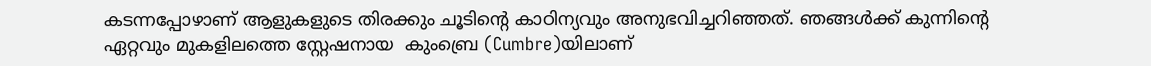കടന്നപ്പോഴാണ് ആളുകളുടെ തിരക്കും ചൂടിൻ്റെ കാഠിന്യവും അനുഭവിച്ചറിഞ്ഞത്. ഞങ്ങൾക്ക് കുന്നിൻ്റെ ഏറ്റവും മുകളിലത്തെ സ്റ്റേഷനായ  കുംബ്രെ (Cumbre)യിലാണ്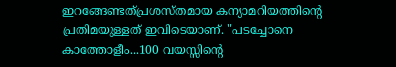ഇറങ്ങേണ്ടത്പ്രശസ്തമായ കന്യാമറിയത്തിൻ്റെ പ്രതിമയുള്ളത് ഇവിടെയാണ്. "പടച്ചോനെ കാത്തോളീം...100 വയസ്സിൻ്റെ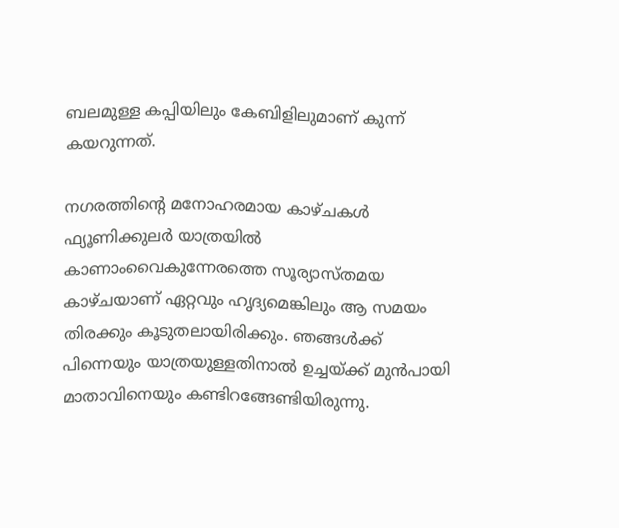ബലമുള്ള കപ്പിയിലും കേബിളിലുമാണ് കുന്ന് കയറുന്നത്.

നഗരത്തിൻ്റെ മനോഹരമായ കാഴ്ചകൾ ഫ്യൂണിക്കുലർ യാത്രയിൽ കാണാംവൈകുന്നേരത്തെ സൂര്യാസ്തമയ കാഴ്ചയാണ് ഏറ്റവും ഹൃദ്യമെങ്കിലും ആ സമയം തിരക്കും കൂടുതലായിരിക്കും. ഞങ്ങൾക്ക് പിന്നെയും യാത്രയുള്ളതിനാൽ ഉച്ചയ്‌ക്ക്‌ മുൻപായി മാതാവിനെയും കണ്ടിറങ്ങേണ്ടിയിരുന്നു.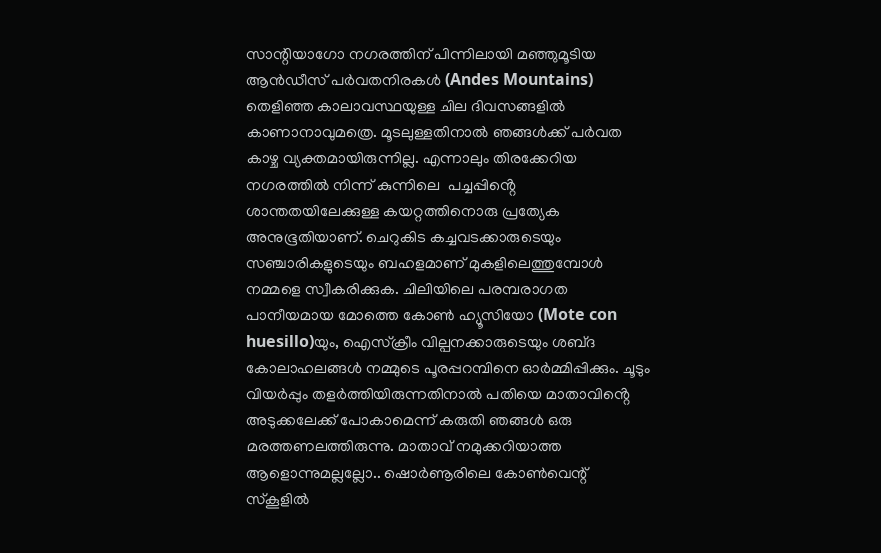സാന്റിയാഗോ നഗരത്തിന് പിന്നിലായി മഞ്ഞുമൂടിയ ആൻഡീസ് പർവതനിരകൾ (Andes Mountains) തെളിഞ്ഞ കാലാവസ്ഥയുള്ള ചില ദിവസങ്ങളിൽ കാണാനാവുമത്രെ. മൂടലുള്ളതിനാൽ ഞങ്ങൾക്ക് പർവത കാഴ്ച വ്യക്തമായിരുന്നില്ല. എന്നാലും തിരക്കേറിയ നഗരത്തിൽ നിന്ന് കുന്നിലെ  പച്ചപ്പിൻ്റെ ശാന്തതയിലേക്കുള്ള കയറ്റത്തിനൊരു പ്രത്യേക അനുഭൂതിയാണ്. ചെറുകിട കച്ചവടക്കാരുടെയും സഞ്ചാരികളുടെയും ബഹളമാണ് മുകളിലെത്തുമ്പോൾ നമ്മളെ സ്വീകരിക്കുക. ചിലിയിലെ പരമ്പരാഗത പാനീയമായ മോത്തെ കോൺ ഹ്യൂസിയോ (Mote con huesillo)യും, ഐസ്ക്രീം വില്പനക്കാരുടെയും ശബ്‌ദ കോലാഹലങ്ങൾ നമ്മുടെ പൂരപ്പറമ്പിനെ ഓർമ്മിപ്പിക്കും. ചൂടും വിയർപ്പും തളർത്തിയിരുന്നതിനാൽ പതിയെ മാതാവിൻ്റെ അടുക്കലേക്ക് പോകാമെന്ന് കരുതി ഞങ്ങൾ ഒരു മരത്തണലത്തിരുന്നു. മാതാവ് നമുക്കറിയാത്ത ആളൊന്നുമല്ലല്ലോ.. ഷൊർണൂരിലെ കോൺവെന്റ് സ്‌കൂളിൽ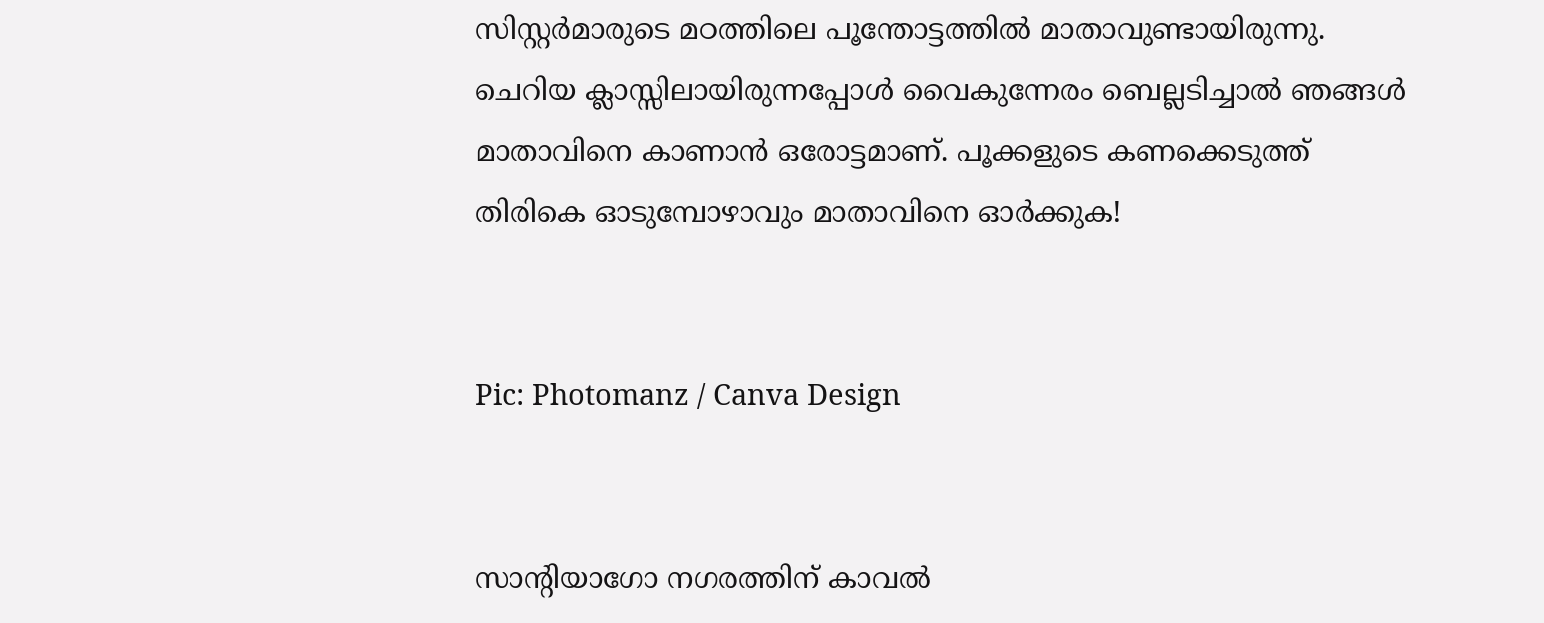സിസ്റ്റർമാരുടെ മഠത്തിലെ പൂന്തോട്ടത്തിൽ മാതാവുണ്ടായിരുന്നു. ചെറിയ ക്ലാസ്സിലായിരുന്നപ്പോൾ വൈകുന്നേരം ബെല്ലടിച്ചാൽ ഞങ്ങൾ  മാതാവിനെ കാണാൻ ഒരോട്ടമാണ്. പൂക്കളുടെ കണക്കെടുത്ത് തിരികെ ഓടുമ്പോഴാവും മാതാവിനെ ഓർക്കുക!


Pic: Photomanz / Canva Design


സാന്റിയാഗോ നഗരത്തിന് കാവൽ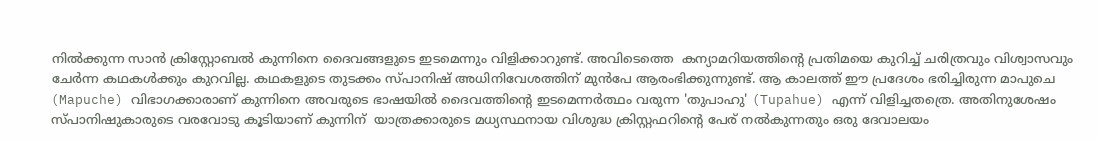നിൽക്കുന്ന സാൻ ക്രിസ്റ്റോബൽ കുന്നിനെ ദൈവങ്ങളുടെ ഇടമെന്നും വിളിക്കാറുണ്ട്. അവിടെത്തെ  കന്യാമറിയത്തിൻ്റെ പ്രതിമയെ കുറിച്ച്‌ ചരിത്രവും വിശ്വാസവും ചേർന്ന കഥകൾക്കും കുറവില്ല. കഥകളുടെ തുടക്കം സ്പാനിഷ് അധിനിവേശത്തിന് മുൻപേ ആരംഭിക്കുന്നുണ്ട്. ആ കാലത്ത് ഈ പ്രദേശം ഭരിച്ചിരുന്ന മാപുചെ (Mapuche) വിഭാഗക്കാരാണ് കുന്നിനെ അവരുടെ ഭാഷയിൽ ദൈവത്തിൻ്റെ ഇടമെന്നർത്ഥം വരുന്ന 'തുപാഹു' (Tupahue) എന്ന് വിളിച്ചതത്രെ. അതിനുശേഷം സ്പാനിഷുകാരുടെ വരവോടു കൂടിയാണ് കുന്നിന്  യാത്രക്കാരുടെ മധ്യസ്ഥനായ വിശുദ്ധ ക്രിസ്റ്റഫറിൻ്റെ പേര് നൽകുന്നതും ഒരു ദേവാലയം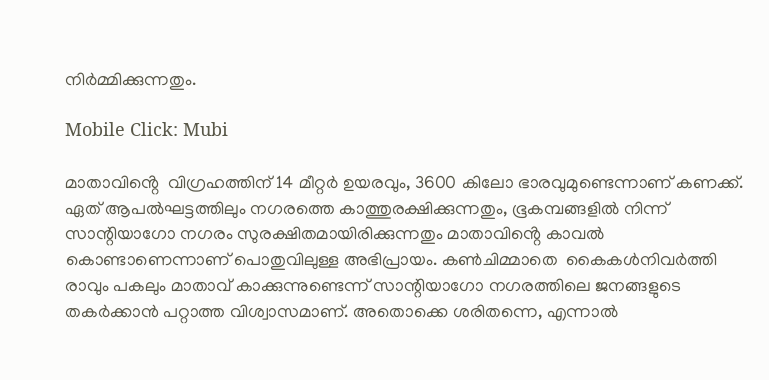നിർമ്മിക്കുന്നതും.

Mobile Click: Mubi

മാതാവിൻ്റെ  വിഗ്രഹത്തിന് 14 മീറ്റർ ഉയരവും, 3600 കിലോ ഭാരവുമുണ്ടെന്നാണ് കണക്ക്. ഏത് ആപൽഘട്ടത്തിലും നഗരത്തെ കാത്തുരക്ഷിക്കുന്നതും, ഭൂകമ്പങ്ങളിൽ നിന്ന് സാന്റിയാഗോ നഗരം സുരക്ഷിതമായിരിക്കുന്നതും മാതാവിൻ്റെ കാവൽ കൊണ്ടാണെന്നാണ് പൊതുവിലുള്ള അഭിപ്രായം. കൺചിമ്മാതെ  കൈകൾനിവർത്തി രാവും പകലും മാതാവ് കാക്കുന്നുണ്ടെന്ന് സാന്റിയാഗോ നഗരത്തിലെ ജനങ്ങളുടെ തകർക്കാൻ പറ്റാത്ത വിശ്വാസമാണ്. അതൊക്കെ ശരിതന്നെ, എന്നാൽ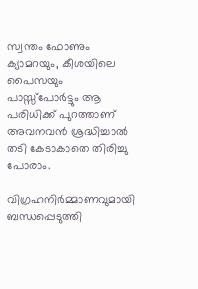സ്വന്തം ഫോണും ക്യാമറയും, കീശയിലെ  പൈസയും പാസ്സ്പോർട്ടും ആ പരിധിക്ക് പുറത്താണ് അവനവൻ ശ്രദ്ധിച്ചാൽ തടി കേടാകാതെ തിരിച്ചു പോരാം.

വിഗ്രഹനിർമ്മാണവുമായി ബന്ധപ്പെടുത്തി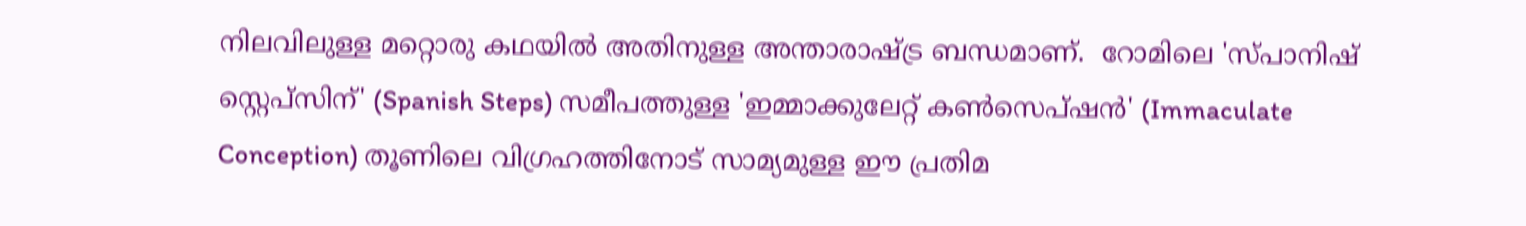നിലവിലുള്ള മറ്റൊരു കഥയിൽ അതിനുള്ള അന്താരാഷ്ട്ര ബന്ധമാണ്.  റോമിലെ 'സ്പാനിഷ് സ്റ്റെപ്സിന്' (Spanish Steps) സമീപത്തുള്ള 'ഇമ്മാക്കുലേറ്റ് കൺസെപ്ഷൻ' (Immaculate Conception) തൂണിലെ വിഗ്രഹത്തിനോട് സാമ്യമുള്ള ഈ പ്രതിമ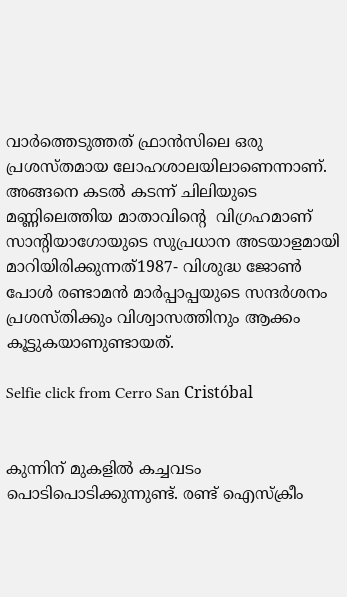വാർത്തെടുത്തത് ഫ്രാൻസിലെ ഒരു പ്രശസ്തമായ ലോഹശാലയിലാണെന്നാണ്. അങ്ങനെ കടൽ കടന്ന് ചിലിയുടെ മണ്ണിലെത്തിയ മാതാവിൻ്റെ  വിഗ്രഹമാണ് സാന്റിയാഗോയുടെ സുപ്രധാന അടയാളമായി മാറിയിരിക്കുന്നത്1987- വിശുദ്ധ ജോൺ പോൾ രണ്ടാമൻ മാർപ്പാപ്പയുടെ സന്ദർശനം പ്രശസ്തിക്കും വിശ്വാസത്തിനും ആക്കം കൂട്ടുകയാണുണ്ടായത്.

Selfie click from Cerro San Cristóbal


കുന്നിന് മുകളിൽ കച്ചവടം പൊടിപൊടിക്കുന്നുണ്ട്. രണ്ട് ഐസ്ക്രീം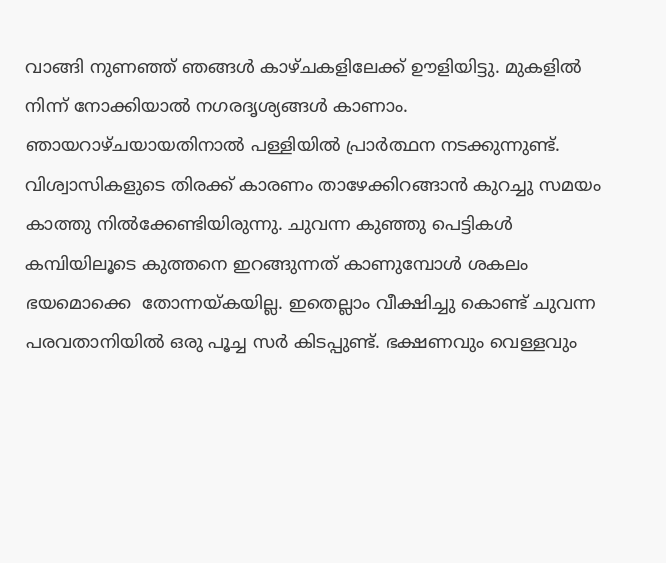വാങ്ങി നുണഞ്ഞ് ഞങ്ങൾ കാഴ്ചകളിലേക്ക് ഊളിയിട്ടു. മുകളിൽ നിന്ന് നോക്കിയാൽ നഗരദൃശ്യങ്ങൾ കാണാം. ഞായറാഴ്ചയായതിനാൽ പള്ളിയിൽ പ്രാർത്ഥന നടക്കുന്നുണ്ട്. വിശ്വാസികളുടെ തിരക്ക് കാരണം താഴേക്കിറങ്ങാൻ കുറച്ചു സമയം കാത്തു നിൽക്കേണ്ടിയിരുന്നു. ചുവന്ന കുഞ്ഞു പെട്ടികൾ കമ്പിയിലൂടെ കുത്തനെ ഇറങ്ങുന്നത് കാണുമ്പോൾ ശകലം ഭയമൊക്കെ  തോന്നയ്‌കയില്ല. ഇതെല്ലാം വീക്ഷിച്ചു കൊണ്ട് ചുവന്ന പരവതാനിയിൽ ഒരു പൂച്ച സർ കിടപ്പുണ്ട്. ഭക്ഷണവും വെള്ളവും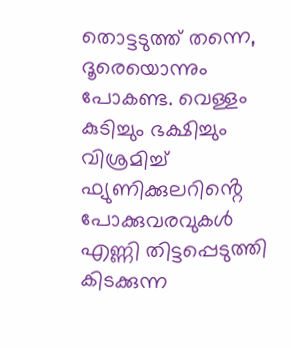തൊട്ടടുത്ത് തന്നെ, ദൂരെയൊന്നും പോകണ്ട. വെള്ളം കുടിച്ചും ഭക്ഷിച്ചും വിശ്രമിച്ച് ഫ്യുണിക്കുലറിൻ്റെ  പോക്കുവരവുകൾ എണ്ണി തിട്ടപ്പെടുത്തി കിടക്കുന്ന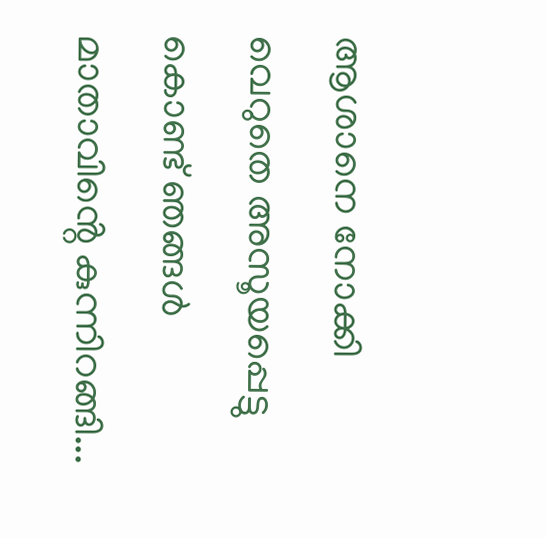ആശാനെ നോക്കി വെറുതെ അസൂയപ്പെട്ടു കൊണ്ട് ഞങ്ങൾ മാതാവിൻ്റെ കുന്നിറങ്ങി...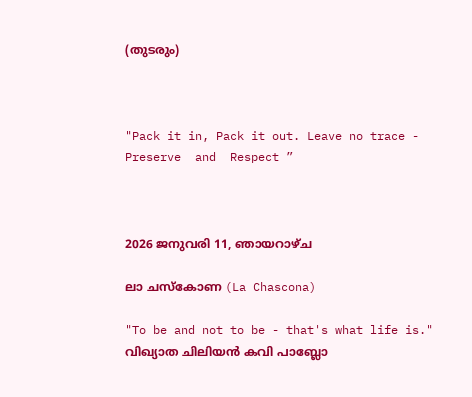(തുടരും)



"Pack it in, Pack it out. Leave no trace - Preserve  and  Respect ”



2026 ജനുവരി 11, ഞായറാഴ്‌ച

ലാ ചസ്കോണ (La Chascona)

"To be and not to be - that's what life is." വിഖ്യാത ചിലിയൻ കവി പാബ്ലോ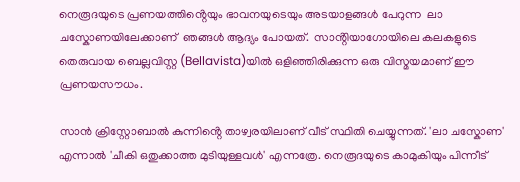നെരൂദയുടെ പ്രണയത്തിൻ്റെയും ഭാവനയുടെയും അടയാളങ്ങൾ പേറുന്ന  ലാ ചസ്കോണയിലേക്കാണ്  ഞങ്ങൾ ആദ്യം പോയത്.  സാൻ്റിയാഗോയിലെ കലകളുടെ തെരുവായ ബെല്ലവിസ്റ്റ (Bellavista)യിൽ ഒളിഞ്ഞിരിക്കുന്ന ഒരു വിസ്മയമാണ് ഈ പ്രണയസൗധം.

സാൻ ക്രിസ്റ്റോബാൽ കുന്നിൻ്റെ താഴ്വരയിലാണ് വീട് സ്ഥിതി ചെയ്യുന്നത്. 'ലാ ചസ്കോണ' എന്നാൽ 'ചീകി ഒതുക്കാത്ത മുടിയുള്ളവൾ' എന്നത്രേ. നെരൂദയുടെ കാമുകിയും പിന്നീട്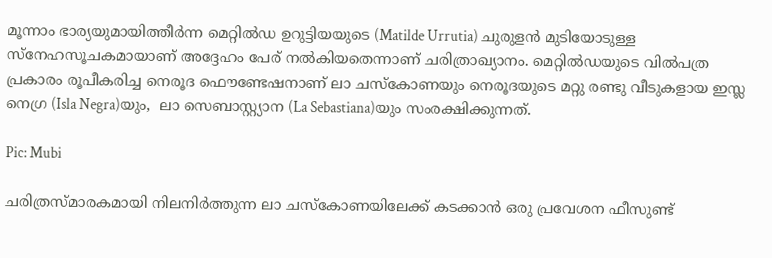മൂന്നാം ഭാര്യയുമായിത്തീർന്ന മെറ്റിൽഡ ഉറുട്ടിയയുടെ (Matilde Urrutia) ചുരുളൻ മുടിയോടുള്ള സ്നേഹസൂചകമായാണ് അദ്ദേഹം പേര് നൽകിയതെന്നാണ് ചരിത്രാഖ്യാനം. മെറ്റിൽഡയുടെ വിൽപത്ര പ്രകാരം രൂപീകരിച്ച നെരൂദ ഫൌണ്ടേഷനാണ് ലാ ചസ്‌കോണയും നെരൂദയുടെ മറ്റു രണ്ടു വീടുകളായ ഇസ്ല നെഗ്ര (Isla Negra)യും,  ലാ സെബാസ്റ്റ്യാന (La Sebastiana)യും സംരക്ഷിക്കുന്നത്.

Pic: Mubi

ചരിത്രസ്മാരകമായി നിലനിർത്തുന്ന ലാ ചസ്‌കോണയിലേക്ക് കടക്കാൻ ഒരു പ്രവേശന ഫീസുണ്ട്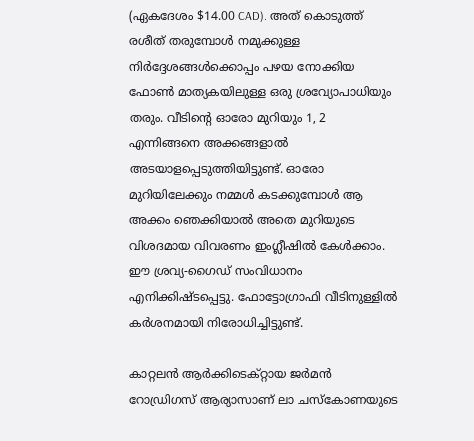(ഏകദേശം $14.00 CAD). അത് കൊടുത്ത് രശീത് തരുമ്പോൾ നമുക്കുള്ള നിർദ്ദേശങ്ങൾക്കൊപ്പം പഴയ നോക്കിയ ഫോൺ മാത്യകയിലുള്ള ഒരു ശ്രവ്യോപാധിയും തരും. വീടിൻ്റെ ഓരോ മുറിയും 1, 2 എന്നിങ്ങനെ അക്കങ്ങളാൽ അടയാളപ്പെടുത്തിയിട്ടുണ്ട്. ഓരോ മുറിയിലേക്കും നമ്മൾ കടക്കുമ്പോൾ ആ അക്കം ഞെക്കിയാൽ അതെ മുറിയുടെ വിശദമായ വിവരണം ഇംഗ്ലീഷിൽ കേൾക്കാം. ഈ ശ്രവ്യ-ഗൈഡ് സംവിധാനം എനിക്കിഷ്ടപ്പെട്ടു. ഫോട്ടോഗ്രാഫി വീടിനുള്ളിൽ കർശനമായി നിരോധിച്ചിട്ടുണ്ട്.

കാറ്റലൻ ആർക്കിടെക്റ്റായ ജർമൻ റോഡ്രിഗസ് ആര്യാസാണ് ലാ ചസ്‌കോണയുടെ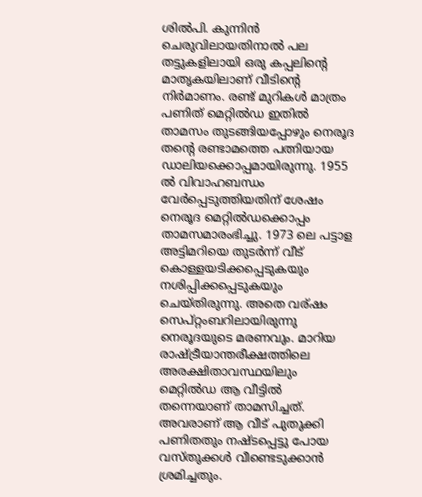ശിൽപി. കുന്നിൻ ചെരുവിലായതിനാൽ പല തട്ടുകളിലായി ഒരു കപ്പലിൻ്റെ മാതൃകയിലാണ് വീടിൻ്റെ നിർമാണം. രണ്ട് മുറികൾ മാത്രം പണിത് മെറ്റിൽഡ ഇതിൽ താമസം തുടങ്ങിയപ്പോഴും നെരൂദ തൻ്റെ രണ്ടാമത്തെ പത്നിയായ ഡാലിയക്കൊപ്പമായിരുന്നു. 1955 ൽ വിവാഹബന്ധം വേർപ്പെടുത്തിയതിന് ശേഷം നെരൂദ മെറ്റിൽഡക്കൊപ്പം താമസമാരംഭിച്ചു. 1973 ലെ പട്ടാള അട്ടിമറിയെ തുടർന്ന് വീട് കൊള്ളയടിക്കപ്പെടുകയും നശിപ്പിക്കപ്പെടുകയും ചെയ്തിരുന്നു. അതെ വര്ഷം സെപ്റ്റംബറിലായിരുന്നു നെരൂദയുടെ മരണവും. മാറിയ രാഷ്ട്രീയാന്തരീക്ഷത്തിലെ അരക്ഷിതാവസ്ഥയിലും മെറ്റിൽഡ ആ വീട്ടിൽ തന്നെയാണ് താമസിച്ചത്. അവരാണ് ആ വീട് പുതുക്കി പണിതതും നഷ്ടപ്പെട്ടു പോയ വസ്തുക്കൾ വീണ്ടെടുക്കാൻ ശ്രമിച്ചതും.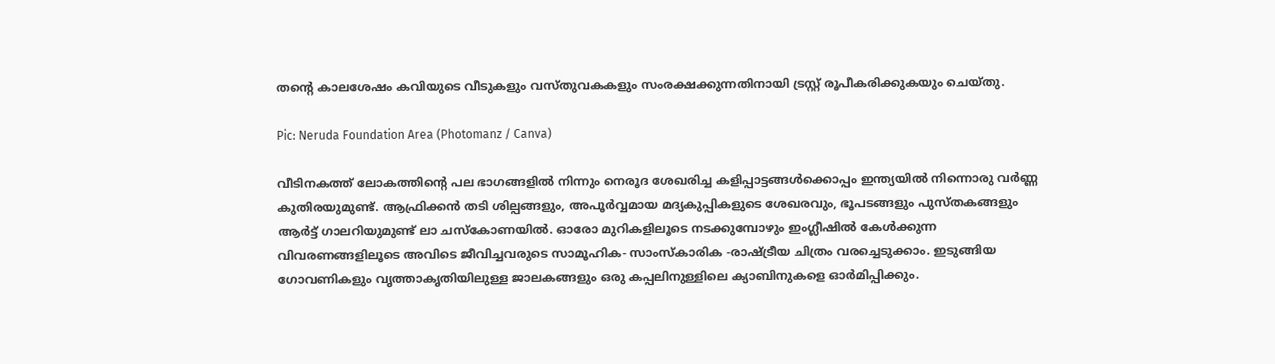തൻ്റെ കാലശേഷം കവിയുടെ വീടുകളും വസ്തുവകകളും സംരക്ഷക്കുന്നതിനായി ട്രസ്റ്റ് രൂപീകരിക്കുകയും ചെയ്തു.

Pic: Neruda Foundation Area (Photomanz / Canva)

വീടിനകത്ത് ലോകത്തിൻ്റെ പല ഭാഗങ്ങളിൽ നിന്നും നെരൂദ ശേഖരിച്ച കളിപ്പാട്ടങ്ങൾക്കൊപ്പം ഇന്ത്യയിൽ നിന്നൊരു വർണ്ണ കുതിരയുമുണ്ട്. ആഫ്രിക്കൻ തടി ശില്പങ്ങളും, അപൂർവ്വമായ മദ്യകുപ്പികളുടെ ശേഖരവും, ഭൂപടങ്ങളും പുസ്തകങ്ങളും ആർട്ട് ഗാലറിയുമുണ്ട് ലാ ചസ്‌കോണയിൽ. ഓരോ മുറികളിലൂടെ നടക്കുമ്പോഴും ഇംഗ്ലീഷിൽ കേൾക്കുന്ന വിവരണങ്ങളിലൂടെ അവിടെ ജീവിച്ചവരുടെ സാമൂഹിക- സാംസ്‌കാരിക -രാഷ്ട്രീയ ചിത്രം വരച്ചെടുക്കാം. ഇടുങ്ങിയ ഗോവണികളും വൃത്താകൃതിയിലുള്ള ജാലകങ്ങളും ഒരു കപ്പലിനുള്ളിലെ ക്യാബിനുകളെ ഓർമിപ്പിക്കും.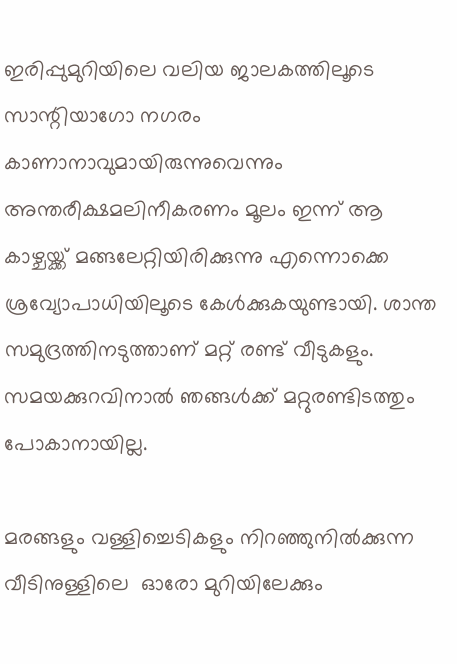ഇരിപ്പുമുറിയിലെ വലിയ ജാലകത്തിലൂടെ സാന്റിയാഗോ നഗരം കാണാനാവുമായിരുന്നുവെന്നും അന്തരീക്ഷമലിനീകരണം മൂലം ഇന്ന് ആ കാഴ്ചയ്ക്ക് മങ്ങലേറ്റിയിരിക്കുന്നു എന്നൊക്കെ ശ്രവ്യോപാധിയിലൂടെ കേൾക്കുകയുണ്ടായി. ശാന്ത സമുദ്രത്തിനടുത്താണ് മറ്റ് രണ്ട് വീടുകളും. സമയക്കുറവിനാൽ ഞങ്ങൾക്ക് മറ്റുരണ്ടിടത്തും പോകാനായില്ല.

മരങ്ങളും വള്ളിച്ചെടികളും നിറഞ്ഞുനിൽക്കുന്ന  വീടിനുള്ളിലെ  ഓരോ മുറിയിലേക്കും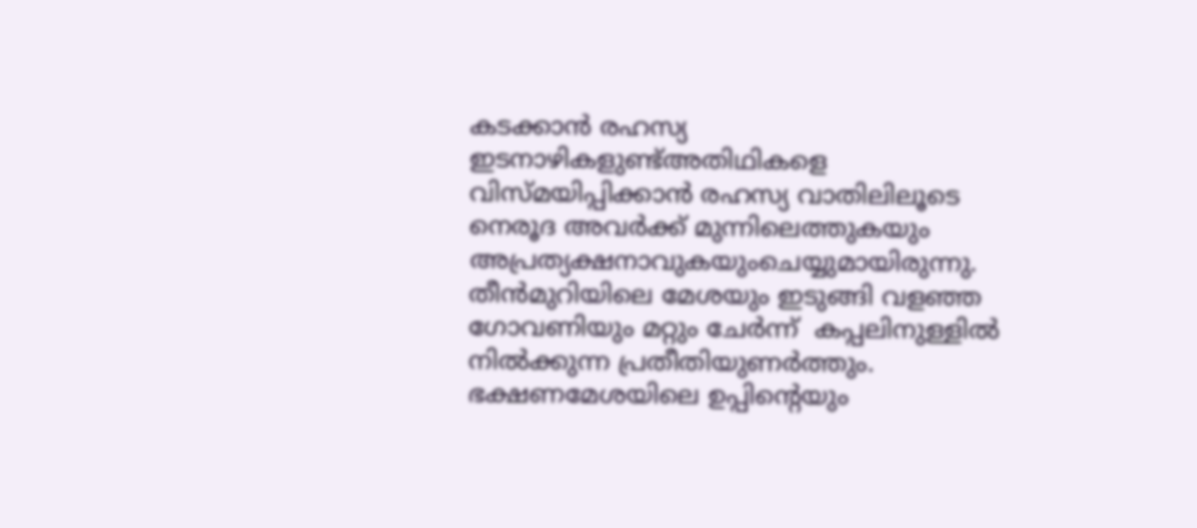കടക്കാൻ രഹസ്യ ഇടനാഴികളുണ്ട്അതിഥികളെ വിസ്മയിപ്പിക്കാൻ രഹസ്യ വാതിലിലൂടെ നെരൂദ അവർക്ക് മുന്നിലെത്തുകയും അപ്രത്യക്ഷനാവുകയുംചെയ്യുമായിരുന്നു. തീൻമുറിയിലെ മേശയും ഇടുങ്ങി വളഞ്ഞ ഗോവണിയും മറ്റും ചേർന്ന്  കപ്പലിനുള്ളിൽ നിൽക്കുന്ന പ്രതീതിയുണർത്തും. ഭക്ഷണമേശയിലെ ഉപ്പിൻ്റെയും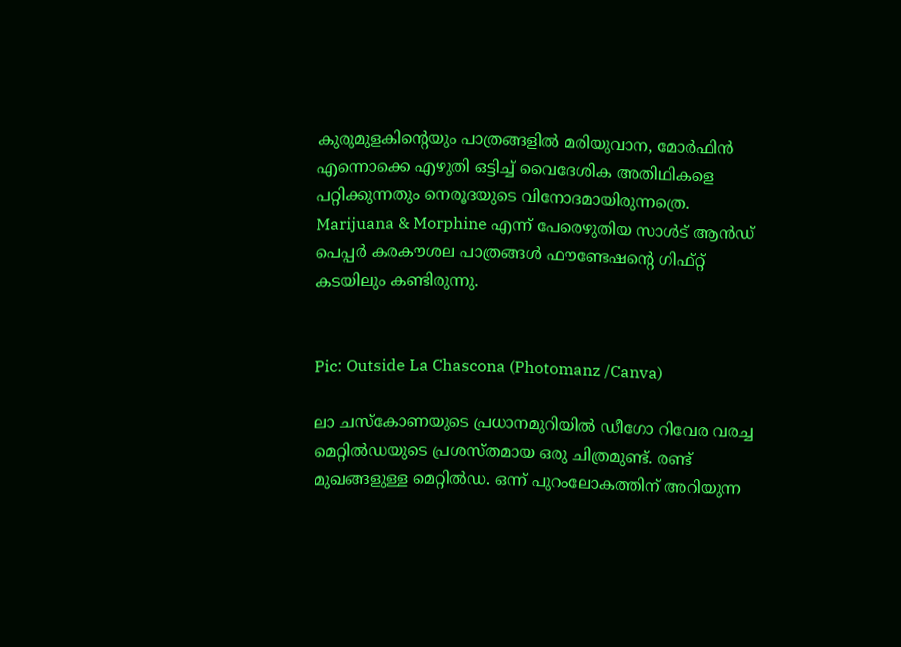കുരുമുളകിൻ്റെയും പാത്രങ്ങളിൽ മരിയുവാന, മോർഫിൻ എന്നൊക്കെ എഴുതി ഒട്ടിച്ച് വൈദേശിക അതിഥികളെ പറ്റിക്കുന്നതും നെരൂദയുടെ വിനോദമായിരുന്നത്രെ. Marijuana & Morphine എന്ന് പേരെഴുതിയ സാൾട് ആൻഡ് പെപ്പർ കരകൗശല പാത്രങ്ങൾ ഫൗണ്ടേഷൻ്റെ ഗിഫ്റ്റ് കടയിലും കണ്ടിരുന്നു.


Pic: Outside La Chascona (Photomanz /Canva)

ലാ ചസ്കോണയുടെ പ്രധാനമുറിയിൽ ഡീഗോ റിവേര വരച്ച മെറ്റിൽഡയുടെ പ്രശസ്തമായ ഒരു ചിത്രമുണ്ട്. രണ്ട് മുഖങ്ങളുള്ള മെറ്റിൽഡ. ഒന്ന് പുറംലോകത്തിന് അറിയുന്ന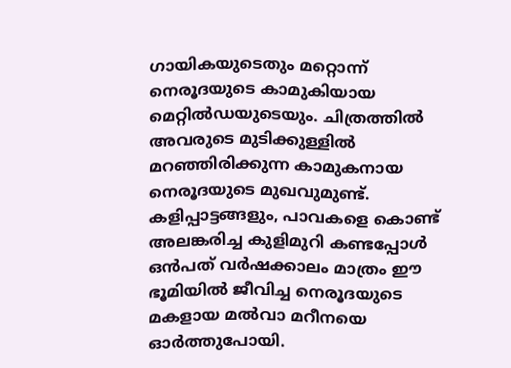ഗായികയുടെതും മറ്റൊന്ന് നെരൂദയുടെ കാമുകിയായ മെറ്റിൽഡയുടെയും. ചിത്രത്തിൽ അവരുടെ മുടിക്കുള്ളിൽ മറഞ്ഞിരിക്കുന്ന കാമുകനായ നെരൂദയുടെ മുഖവുമുണ്ട്. കളിപ്പാട്ടങ്ങളും, പാവകളെ കൊണ്ട് അലങ്കരിച്ച കുളിമുറി കണ്ടപ്പോൾ ഒൻപത് വർഷക്കാലം മാത്രം ഈ ഭൂമിയിൽ ജീവിച്ച നെരൂദയുടെ മകളായ മൽവാ മറീനയെ ഓർത്തുപോയി.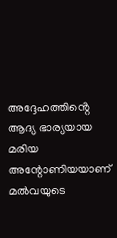അദ്ദേഹത്തിൻ്റെ ആദ്യ ഭാര്യയായ മരിയ അന്റോണിയയാണ് മൽവയുടെ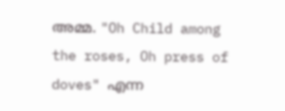അമ്മ. "Oh Child among the roses, Oh press of doves" എന്ന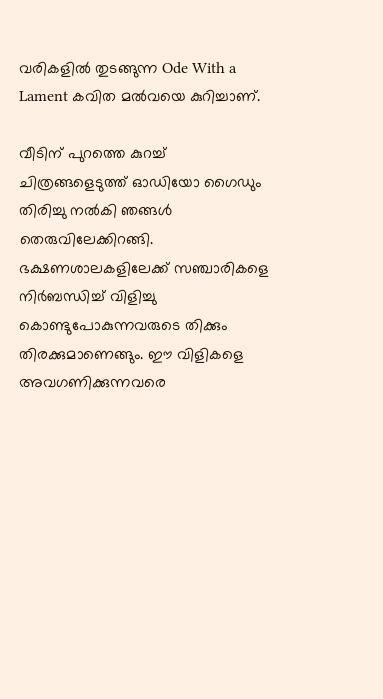വരികളിൽ തുടങ്ങുന്ന Ode With a Lament കവിത മൽവയെ കുറിച്ചാണ്.

വീടിന് പുറത്തെ കുറച്ച് ചിത്രങ്ങളെടുത്ത്‌ ഓഡിയോ ഗൈഡും തിരിച്ചു നൽകി ഞങ്ങൾ തെരുവിലേക്കിറങ്ങി. ഭക്ഷണശാലകളിലേക്ക് സഞ്ചാരികളെ നിർബന്ധിച്ച് വിളിച്ചു കൊണ്ടുപോകുന്നവരുടെ തിക്കും തിരക്കുമാണെങ്ങും. ഈ വിളികളെ അവഗണിക്കുന്നവരെ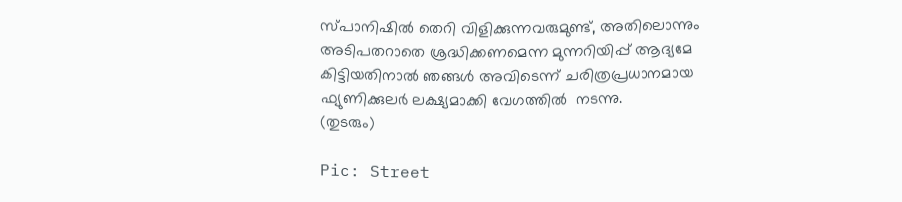സ്പാനിഷിൽ തെറി വിളിക്കുന്നവരുമുണ്ട്, അതിലൊന്നും അടിപതറാതെ ശ്രദ്ധിക്കണമെന്ന മുന്നറിയിപ്പ് ആദ്യമേ കിട്ടിയതിനാൽ ഞങ്ങൾ അവിടെന്ന് ചരിത്രപ്രധാനമായ ഫ്യുണിക്കുലർ ലക്ഷ്യമാക്കി വേഗത്തിൽ  നടന്നു.                                                                                                                                                                                                                                          (തുടരും)

Pic: Street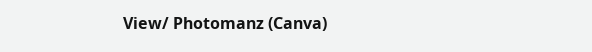View/ Photomanz (Canva)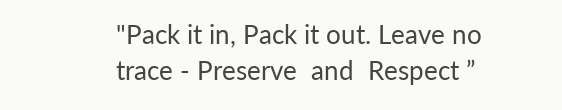"Pack it in, Pack it out. Leave no trace - Preserve  and  Respect ”